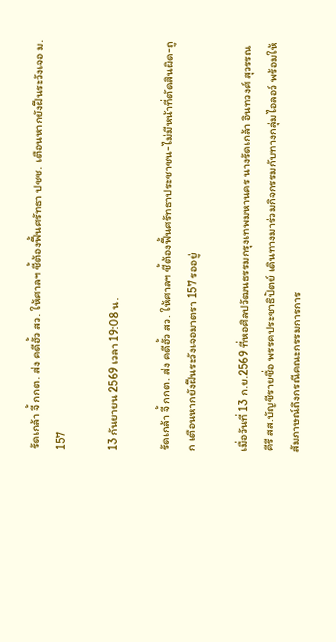รัดเกล้า จี้ กกต. ส่ง คดีฮั้ว สว. ให้ศาลฯ ชี้ต้องฟื้นศรัทธา ปชช. เตือนหากยังฝืนระวังเจอ ม. 157

13 กันยายน 2569 เวลา 19:08 น.

รัดเกล้า จี้ กกต. ส่ง คดีฮั้ว สว. ให้ศาลฯ ชี้ต้องฟื้นศรัทธาประชาชน-ไม่มีหน้าที่ตัดสินผิด-ถูก เตือนหากยังฝืนระวังเจอมาตรา 157 รออยู่

เมื่อวันที่ 13 ก.ย.2569 ที่หอศิลปวัฒนธรรมกรุงเทพมหานคร นางรัดเกล้า อินทวงศ์ สุวรรณคีรี สส.บัญชีรายชื่อ พรรคประชาธิปัตย์ เดินทางมาร่วมกิจกรรมกับทางกลุ่มไอลอว์ พร้อมให้สัมภาษณ์ถึงกรณีคณะกรรมการการ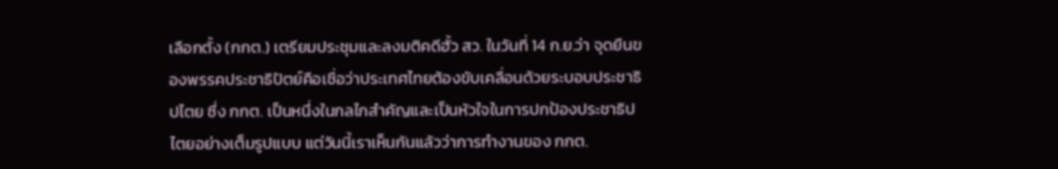เลือกตั้ง (กกต.) เตรียมประชุมและลงมติคดีฮั้ว สว. ในวันที่ 14 ก.ย.ว่า จุดยืนของพรรคประชาธิปัตย์คือเชื่อว่าประเทศไทยต้องขับเคลื่อนด้วยระบอบประชาธิปไตย ซึ่ง กกต. เป็นหนึ่งในกลไกสำคัญและเป็นหัวใจในการปกป้องประชาธิปไตยอย่างเต็มรูปแบบ แต่วันนี้เราเห็นกันแล้วว่าการทำงานของ กกต.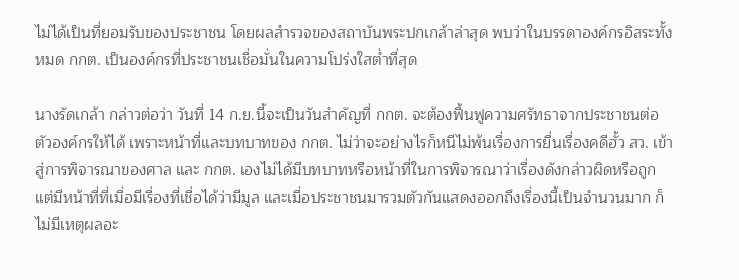ไม่ได้เป็นที่ยอมรับของประชาชน โดยผลสำรวจของสถาบันพระปกเกล้าล่าสุด พบว่าในบรรดาองค์กรอิสระทั้งหมด กกต. เป็นองค์กรที่ประชาชนเชื่อมั่นในความโปร่งใสต่ำที่สุด

นางรัดเกล้า กล่าวต่อว่า วันที่ 14 ก.ย.นี้จะเป็นวันสำคัญที่ กกต. จะต้องฟื้นฟูความศรัทธาจากประชาชนต่อตัวองค์กรให้ได้ เพราะหน้าที่และบทบาทของ กกต. ไม่ว่าจะอย่างไรก็หนีไม่พ้นเรื่องการยื่นเรื่องคดีฮั้ว สว. เข้าสู่การพิจารณาของศาล และ กกต. เองไม่ได้มีบทบาทหรือหน้าที่ในการพิจารณาว่าเรื่องดังกล่าวผิดหรือถูก แต่มีหน้าที่ที่เมื่อมีเรื่องที่เชื่อได้ว่ามีมูล และเมื่อประชาชนมารวมตัวกันแสดงออกถึงเรื่องนี้เป็นจำนวนมาก ก็ไม่มีเหตุผลอะ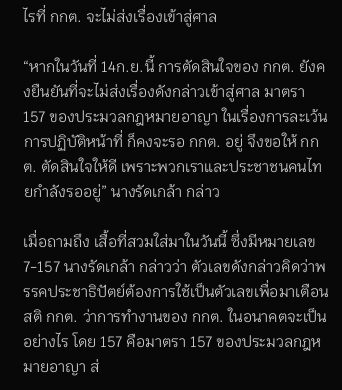ไรที่ กกต. จะไม่ส่งเรื่องเข้าสู่ศาล

“หากในวันที่ 14ก.ย.นี้ การตัดสินใจของ กกต. ยังคงยืนยันที่จะไม่ส่งเรื่องดังกล่าวเข้าสู่ศาล มาตรา 157 ของประมวลกฎหมายอาญา ในเรื่องการละเว้นการปฏิบัติหน้าที่ ก็คงจะรอ กกต. อยู่ จึงขอให้ กกต. ตัดสินใจให้ดี เพราะพวกเราและประชาชนคนไทยกำลังรออยู่” นางรัดเกล้า กล่าว

เมื่อถามถึง เสื้อที่สวมใส่มาในวันนี้ ซึ่งมีหมายเลข 7-157 นางรัดเกล้า กล่าวว่า ตัวเลขดังกล่าวคิดว่าพรรคประชาธิปัตย์ต้องการใช้เป็นตัวเลขเพื่อมาเตือนสติ กกต. ว่าการทำงานของ กกต. ในอนาคตจะเป็นอย่างไร โดย 157 คือมาตรา 157 ของประมวลกฎหมายอาญา ส่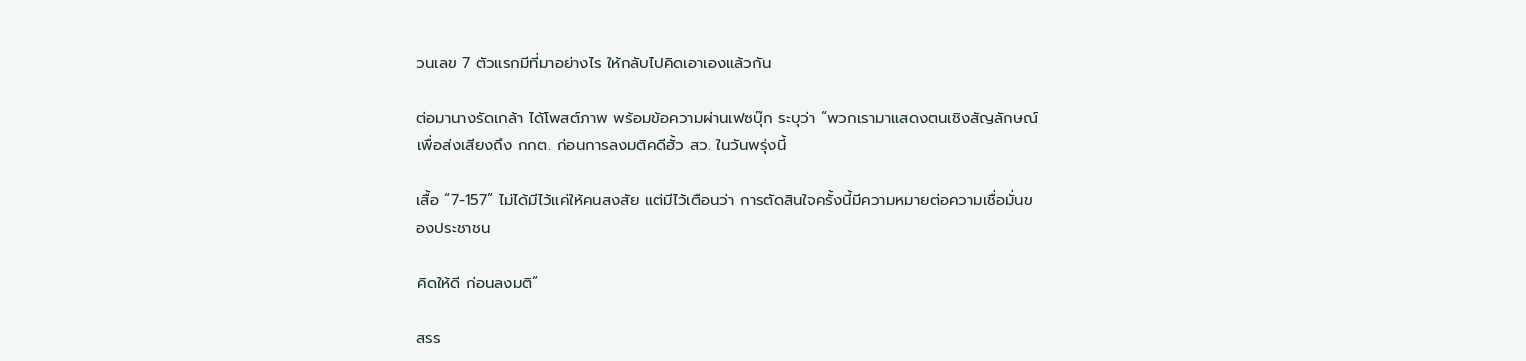วนเลข 7 ตัวแรกมีที่มาอย่างไร ให้กลับไปคิดเอาเองแล้วกัน

ต่อมานางรัดเกล้า ได้โพสต์ภาพ พร้อมข้อความผ่านเฟซบุ๊ก ระบุว่า “พวกเรามาแสดงตนเชิงสัญลักษณ์ เพื่อส่งเสียงถึง กกต. ก่อนการลงมติคดีฮั้ว สว. ในวันพรุ่งนี้

เสื้อ “7-157” ไม่ได้มีไว้แค่ให้คนสงสัย แต่มีไว้เตือนว่า การตัดสินใจครั้งนี้มีความหมายต่อความเชื่อมั่นของประชาชน

คิดให้ดี ก่อนลงมติ”

สรร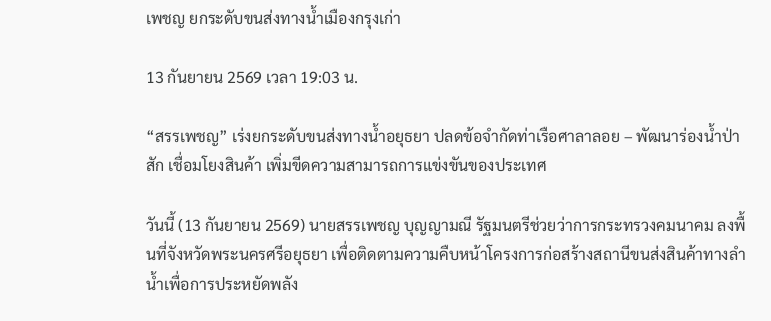เพชญ ยกระดับขนส่งทางน้ำเมืองกรุงเก่า

13 กันยายน 2569 เวลา 19:03 น.

“สรรเพชญ” เร่งยกระดับขนส่งทางน้ำอยุธยา ปลดข้อจำกัดท่าเรือศาลาลอย – พัฒนาร่องน้ำป่าสัก เชื่อมโยงสินค้า เพิ่มขีดความสามารถการแข่งขันของประเทศ

วันนี้ (13 กันยายน 2569) นายสรรเพชญ บุญญามณี รัฐมนตรีช่วยว่าการกระทรวงคมนาคม ลงพื้นที่จังหวัดพระนครศรีอยุธยา เพื่อติดตามความคืบหน้าโครงการก่อสร้างสถานีขนส่งสินค้าทางลำน้ำเพื่อการประหยัดพลัง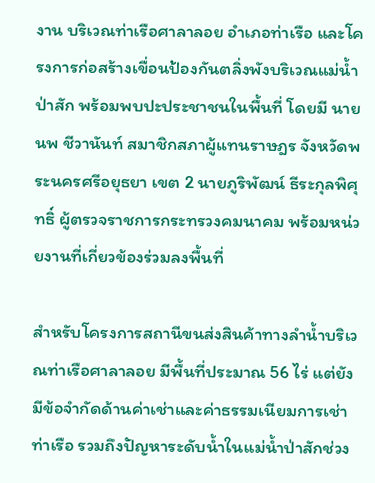งาน บริเวณท่าเรือศาลาลอย อำเภอท่าเรือ และโครงการก่อสร้างเขื่อนป้องกันตลิ่งพังบริเวณแม่น้ำป่าสัก พร้อมพบปะประชาชนในพื้นที่ โดยมี นายนพ ชีวานันท์ สมาชิกสภาผู้แทนราษฎร จังหวัดพระนครศรีอยุธยา เขต 2 นายภูริพัฒน์ ธีระกุลพิศุทธิ์ ผู้ตรวจราชการกระทรวงคมนาคม พร้อมหน่วยงานที่เกี่ยวข้องร่วมลงพื้นที่

สำหรับโครงการสถานีขนส่งสินค้าทางลำน้ำบริเวณท่าเรือศาลาลอย มีพื้นที่ประมาณ 56 ไร่ แต่ยังมีข้อจำกัดด้านค่าเช่าและค่าธรรมเนียมการเช่าท่าเรือ รวมถึงปัญหาระดับน้ำในแม่น้ำป่าสักช่วง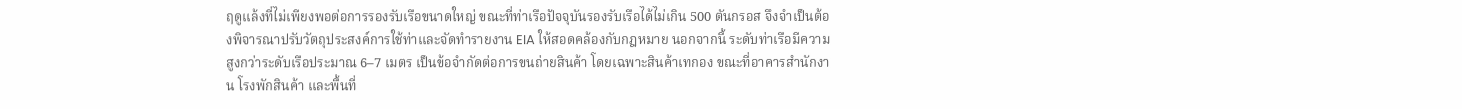ฤดูแล้งที่ไม่เพียงพอต่อการรองรับเรือขนาดใหญ่ ขณะที่ท่าเรือปัจจุบันรองรับเรือได้ไม่เกิน 500 ตันกรอส จึงจำเป็นต้องพิจารณาปรับวัตถุประสงค์การใช้ท่าและจัดทำรายงาน EIA ให้สอดคล้องกับกฎหมาย นอกจากนี้ ระดับท่าเรือมีความสูงกว่าระดับเรือประมาณ 6–7 เมตร เป็นข้อจำกัดต่อการขนถ่ายสินค้า โดยเฉพาะสินค้าเทกอง ขณะที่อาคารสำนักงาน โรงพักสินค้า และพื้นที่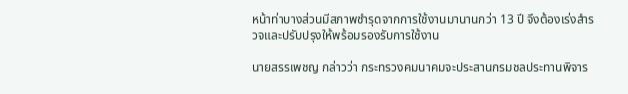หน้าท่าบางส่วนมีสภาพชำรุดจากการใช้งานมานานกว่า 13 ปี จึงต้องเร่งสำรวจและปรับปรุงให้พร้อมรองรับการใช้งาน

นายสรรเพชญ กล่าวว่า กระทรวงคมนาคมจะประสานกรมชลประทานพิจาร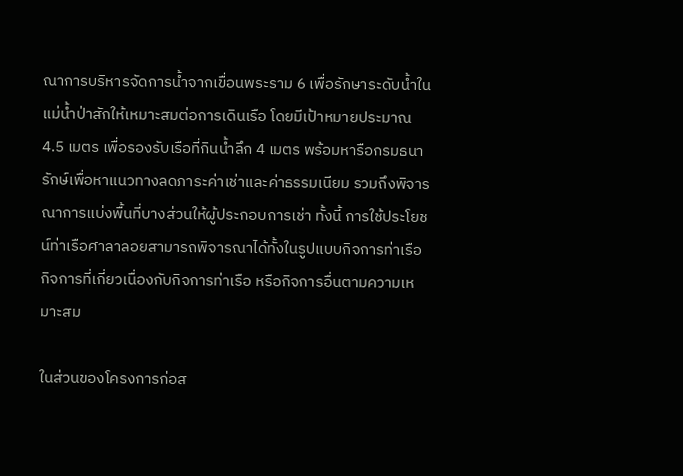ณาการบริหารจัดการน้ำจากเขื่อนพระราม 6 เพื่อรักษาระดับน้ำในแม่น้ำป่าสักให้เหมาะสมต่อการเดินเรือ โดยมีเป้าหมายประมาณ 4.5 เมตร เพื่อรองรับเรือที่กินน้ำลึก 4 เมตร พร้อมหารือกรมธนารักษ์เพื่อหาแนวทางลดภาระค่าเช่าและค่าธรรมเนียม รวมถึงพิจารณาการแบ่งพื้นที่บางส่วนให้ผู้ประกอบการเช่า ทั้งนี้ การใช้ประโยชน์ท่าเรือศาลาลอยสามารถพิจารณาได้ทั้งในรูปแบบกิจการท่าเรือ กิจการที่เกี่ยวเนื่องกับกิจการท่าเรือ หรือกิจการอื่นตามความเหมาะสม

ในส่วนของโครงการก่อส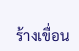ร้างเขื่อน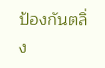ป้องกันตลิ่ง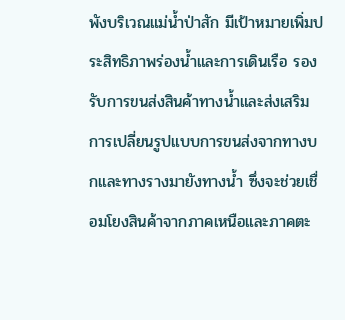พังบริเวณแม่น้ำป่าสัก มีเป้าหมายเพิ่มประสิทธิภาพร่องน้ำและการเดินเรือ รองรับการขนส่งสินค้าทางน้ำและส่งเสริมการเปลี่ยนรูปแบบการขนส่งจากทางบกและทางรางมายังทางน้ำ ซึ่งจะช่วยเชื่อมโยงสินค้าจากภาคเหนือและภาคตะ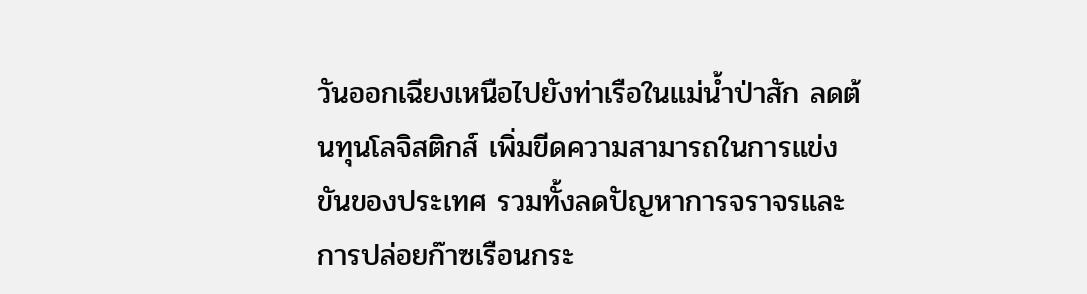วันออกเฉียงเหนือไปยังท่าเรือในแม่น้ำป่าสัก ลดต้นทุนโลจิสติกส์ เพิ่มขีดความสามารถในการแข่งขันของประเทศ รวมทั้งลดปัญหาการจราจรและการปล่อยก๊าซเรือนกระ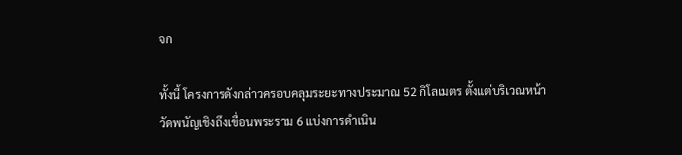จก

ทั้งนี้ โครงการดังกล่าวครอบคลุมระยะทางประมาณ 52 กิโลเมตร ตั้งแต่บริเวณหน้าวัดพนัญเชิงถึงเขื่อนพระราม 6 แบ่งการดำเนิน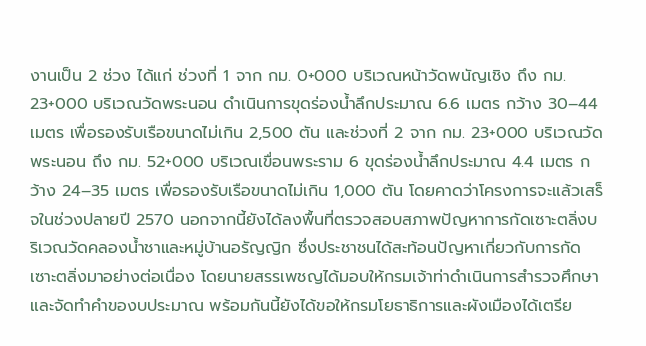งานเป็น 2 ช่วง ได้แก่ ช่วงที่ 1 จาก กม. 0+000 บริเวณหน้าวัดพนัญเชิง ถึง กม. 23+000 บริเวณวัดพระนอน ดำเนินการขุดร่องน้ำลึกประมาณ 6.6 เมตร กว้าง 30–44 เมตร เพื่อรองรับเรือขนาดไม่เกิน 2,500 ตัน และช่วงที่ 2 จาก กม. 23+000 บริเวณวัดพระนอน ถึง กม. 52+000 บริเวณเขื่อนพระราม 6 ขุดร่องน้ำลึกประมาณ 4.4 เมตร กว้าง 24–35 เมตร เพื่อรองรับเรือขนาดไม่เกิน 1,000 ตัน โดยคาดว่าโครงการจะแล้วเสร็จในช่วงปลายปี 2570 นอกจากนี้ยังได้ลงพื้นที่ตรวจสอบสภาพปัญหาการกัดเซาะตลิ่งบริเวณวัดคลองน้ำชาและหมู่บ้านอรัญญิก ซึ่งประชาชนได้สะท้อนปัญหาเกี่ยวกับการกัดเซาะตลิ่งมาอย่างต่อเนื่อง โดยนายสรรเพชญได้มอบให้กรมเจ้าท่าดำเนินการสำรวจศึกษาและจัดทำคำของบประมาณ พร้อมกันนี้ยังได้ขอให้กรมโยธาธิการและผังเมืองได้เตรีย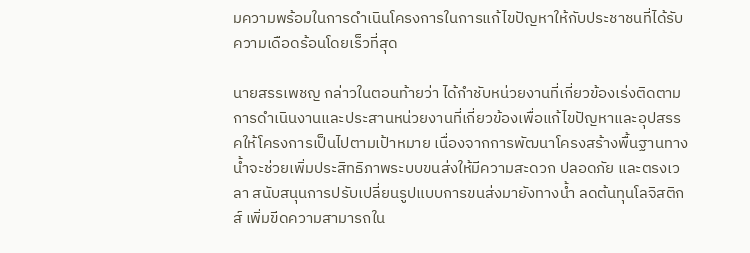มความพร้อมในการดำเนินโครงการในการแก้ไขปัญหาให้กับประชาชนที่ได้รับความเดือดร้อนโดยเร็วที่สุด

นายสรรเพชญ กล่าวในตอนท้ายว่า ได้กำชับหน่วยงานที่เกี่ยวข้องเร่งติดตามการดำเนินงานและประสานหน่วยงานที่เกี่ยวข้องเพื่อแก้ไขปัญหาและอุปสรรคให้โครงการเป็นไปตามเป้าหมาย เนื่องจากการพัฒนาโครงสร้างพื้นฐานทางน้ำจะช่วยเพิ่มประสิทธิภาพระบบขนส่งให้มีความสะดวก ปลอดภัย และตรงเวลา สนับสนุนการปรับเปลี่ยนรูปแบบการขนส่งมายังทางน้ำ ลดต้นทุนโลจิสติกส์ เพิ่มขีดความสามารถใน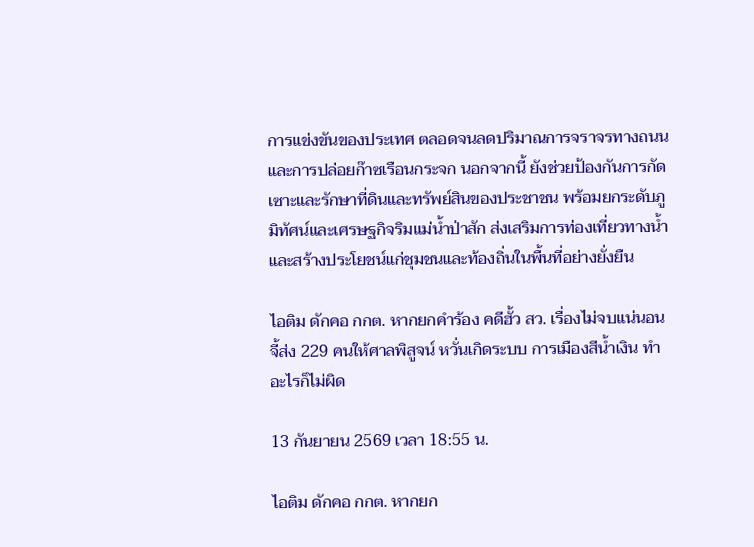การแข่งขันของประเทศ ตลอดจนลดปริมาณการจราจรทางถนนและการปล่อยก๊าซเรือนกระจก นอกจากนี้ ยังช่วยป้องกันการกัดเซาะและรักษาที่ดินและทรัพย์สินของประชาชน พร้อมยกระดับภูมิทัศน์และเศรษฐกิจริมแม่น้ำป่าสัก ส่งเสริมการท่องเที่ยวทางน้ำ และสร้างประโยชน์แก่ชุมชนและท้องถิ่นในพื้นที่อย่างยั่งยืน

ไอติม ดักคอ กกต. หากยกคำร้อง คดีฮั้ว สว. เรื่องไม่จบแน่นอน จี้ส่ง 229 คนให้ศาลพิสูจน์ หวั่นเกิดระบบ การเมืองสีน้ำเงิน ทำอะไรก็ไม่ผิด

13 กันยายน 2569 เวลา 18:55 น.

ไอติม ดักคอ กกต. หากยก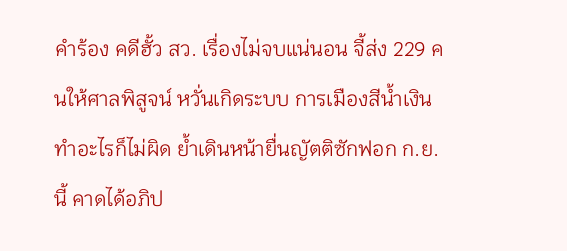คำร้อง คดีฮั้ว สว. เรื่องไม่จบแน่นอน จี้ส่ง 229 คนให้ศาลพิสูจน์ หวั่นเกิดระบบ การเมืองสีน้ำเงิน ทำอะไรก็ไม่ผิด ย้ำเดินหน้ายื่นญัตติซักฟอก ก.ย.นี้ คาดได้อภิป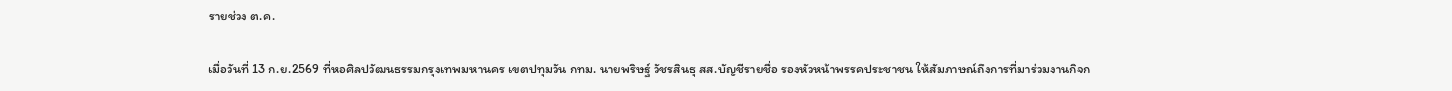รายช่วง ต.ค.

เมื่อวันที่ 13 ก.ย.2569 ที่หอศิลปวัฒนธรรมกรุงเทพมหานคร เขตปทุมวัน กทม. นายพริษฐ์ วัชรสินธุ สส.บัญชีรายชื่อ รองหัวหน้าพรรคประชาชน ให้สัมภาษณ์ถึงการที่มาร่วมงานกิจก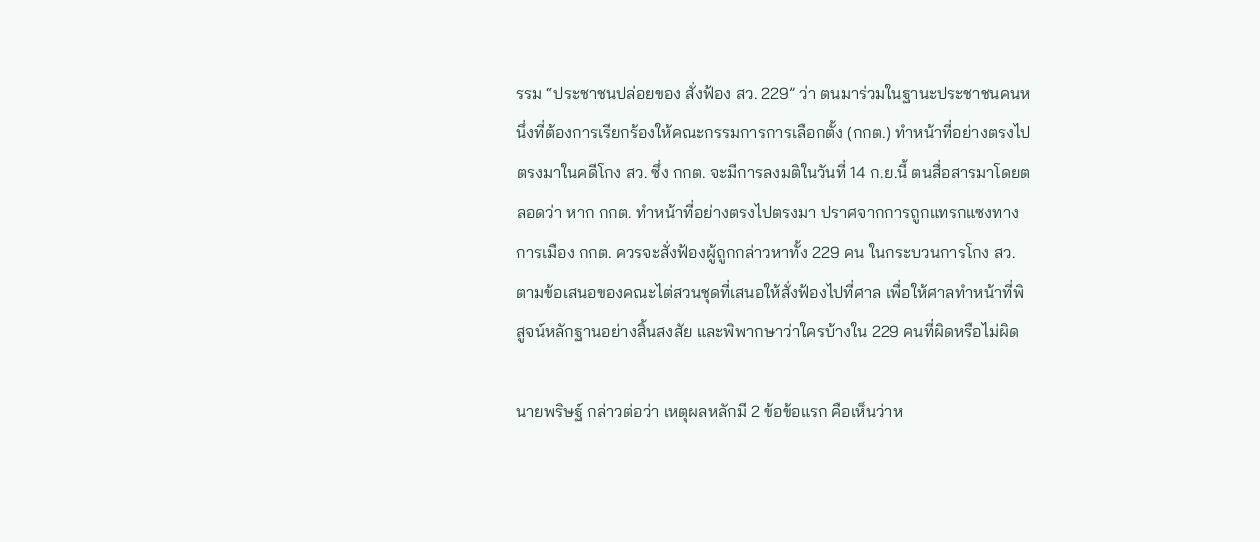รรม “ประชาชนปล่อยของ สั่งฟ้อง สว. 229” ว่า ตนมาร่วมในฐานะประชาชนคนหนึ่งที่ต้องการเรียกร้องให้คณะกรรมการการเลือกตั้ง (กกต.) ทำหน้าที่อย่างตรงไปตรงมาในคดีโกง สว. ซึ่ง กกต. จะมีการลงมติในวันที่ 14 ก.ย.นี้ ตนสื่อสารมาโดยตลอดว่า หาก กกต. ทำหน้าที่อย่างตรงไปตรงมา ปราศจากการถูกแทรกแซงทางการเมือง กกต. ควรจะสั่งฟ้องผู้ถูกกล่าวหาทั้ง 229 คน ในกระบวนการโกง สว. ตามข้อเสนอของคณะไต่สวนชุดที่เสนอให้สั่งฟ้องไปที่ศาล เพื่อให้ศาลทำหน้าที่พิสูจน์หลักฐานอย่างสิ้นสงสัย และพิพากษาว่าใครบ้างใน 229 คนที่ผิดหรือไม่ผิด

นายพริษฐ์ กล่าวต่อว่า เหตุผลหลักมี 2 ข้อข้อแรก คือเห็นว่าห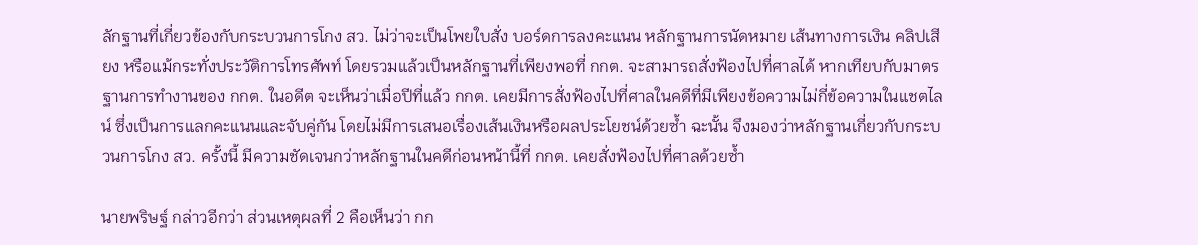ลักฐานที่เกี่ยวข้องกับกระบวนการโกง สว. ไม่ว่าจะเป็นโพยใบสั่ง บอร์ดการลงคะแนน หลักฐานการนัดหมาย เส้นทางการเงิน คลิปเสียง หรือแม้กระทั่งประวัติการโทรศัพท์ โดยรวมแล้วเป็นหลักฐานที่เพียงพอที่ กกต. จะสามารถสั่งฟ้องไปที่ศาลได้ หากเทียบกับมาตรฐานการทำงานของ กกต. ในอดีต จะเห็นว่าเมื่อปีที่แล้ว กกต. เคยมีการสั่งฟ้องไปที่ศาลในคดีที่มีเพียงข้อความไม่กี่ข้อความในแชตไลน์ ซึ่งเป็นการแลกคะแนนและจับคู่กัน โดยไม่มีการเสนอเรื่องเส้นเงินหรือผลประโยชน์ด้วยซ้ำ ฉะนั้น จึงมองว่าหลักฐานเกี่ยวกับกระบวนการโกง สว. ครั้งนี้ มีความชัดเจนกว่าหลักฐานในคดีก่อนหน้านี้ที่ กกต. เคยสั่งฟ้องไปที่ศาลด้วยซ้ำ

นายพริษฐ์ กล่าวอีกว่า ส่วนเหตุผลที่ 2 คือเห็นว่า กก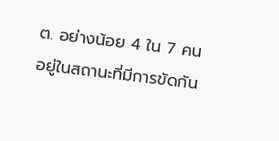ต. อย่างน้อย 4 ใน 7 คน อยู่ในสถานะที่มีการขัดกัน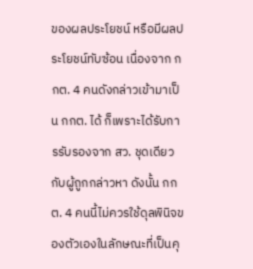ของผลประโยชน์ หรือมีผลประโยชน์ทับซ้อน เนื่องจาก กกต. 4 คนดังกล่าวเข้ามาเป็น กกต. ได้ ก็เพราะได้รับการรับรองจาก สว. ชุดเดียวกับผู้ถูกกล่าวหา ดังนั้น กกต. 4 คนนี้ไม่ควรใช้ดุลพินิจของตัวเองในลักษณะที่เป็นคุ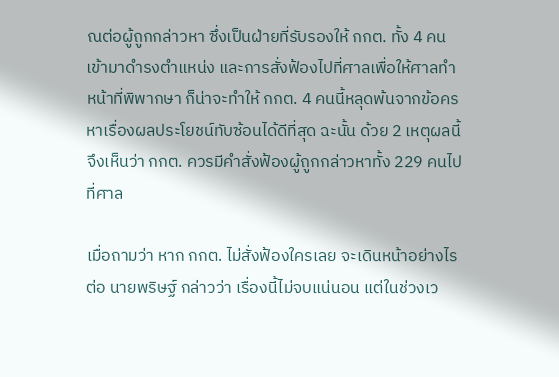ณต่อผู้ถูกกล่าวหา ซึ่งเป็นฝ่ายที่รับรองให้ กกต. ทั้ง 4 คนเข้ามาดำรงตำแหน่ง และการสั่งฟ้องไปที่ศาลเพื่อให้ศาลทำหน้าที่พิพากษา ก็น่าจะทำให้ กกต. 4 คนนี้หลุดพ้นจากข้อครหาเรื่องผลประโยชน์ทับซ้อนได้ดีที่สุด ฉะนั้น ด้วย 2 เหตุผลนี้จึงเห็นว่า กกต. ควรมีคำสั่งฟ้องผู้ถูกกล่าวหาทั้ง 229 คนไปที่ศาล

เมื่อถามว่า หาก กกต. ไม่สั่งฟ้องใครเลย จะเดินหน้าอย่างไรต่อ นายพริษฐ์ กล่าวว่า เรื่องนี้ไม่จบแน่นอน แต่ในช่วงเว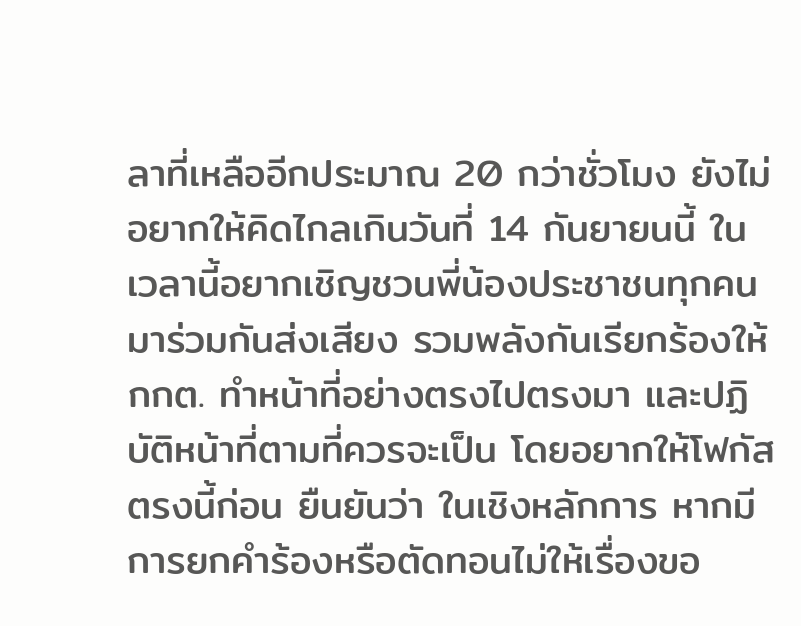ลาที่เหลืออีกประมาณ 20 กว่าชั่วโมง ยังไม่อยากให้คิดไกลเกินวันที่ 14 กันยายนนี้ ในเวลานี้อยากเชิญชวนพี่น้องประชาชนทุกคนมาร่วมกันส่งเสียง รวมพลังกันเรียกร้องให้ กกต. ทำหน้าที่อย่างตรงไปตรงมา และปฏิบัติหน้าที่ตามที่ควรจะเป็น โดยอยากให้โฟกัสตรงนี้ก่อน ยืนยันว่า ในเชิงหลักการ หากมีการยกคำร้องหรือตัดทอนไม่ให้เรื่องขอ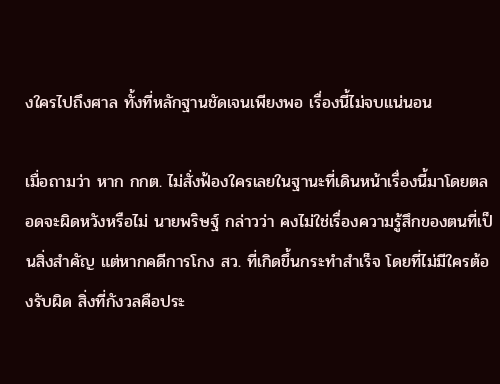งใครไปถึงศาล ทั้งที่หลักฐานชัดเจนเพียงพอ เรื่องนี้ไม่จบแน่นอน

เมื่อถามว่า หาก กกต. ไม่สั่งฟ้องใครเลยในฐานะที่เดินหน้าเรื่องนี้มาโดยตลอดจะผิดหวังหรือไม่ นายพริษฐ์ กล่าวว่า คงไม่ใช่เรื่องความรู้สึกของตนที่เป็นสิ่งสำคัญ แต่หากคดีการโกง สว. ที่เกิดขึ้นกระทำสำเร็จ โดยที่ไม่มีใครต้องรับผิด สิ่งที่กังวลคือประ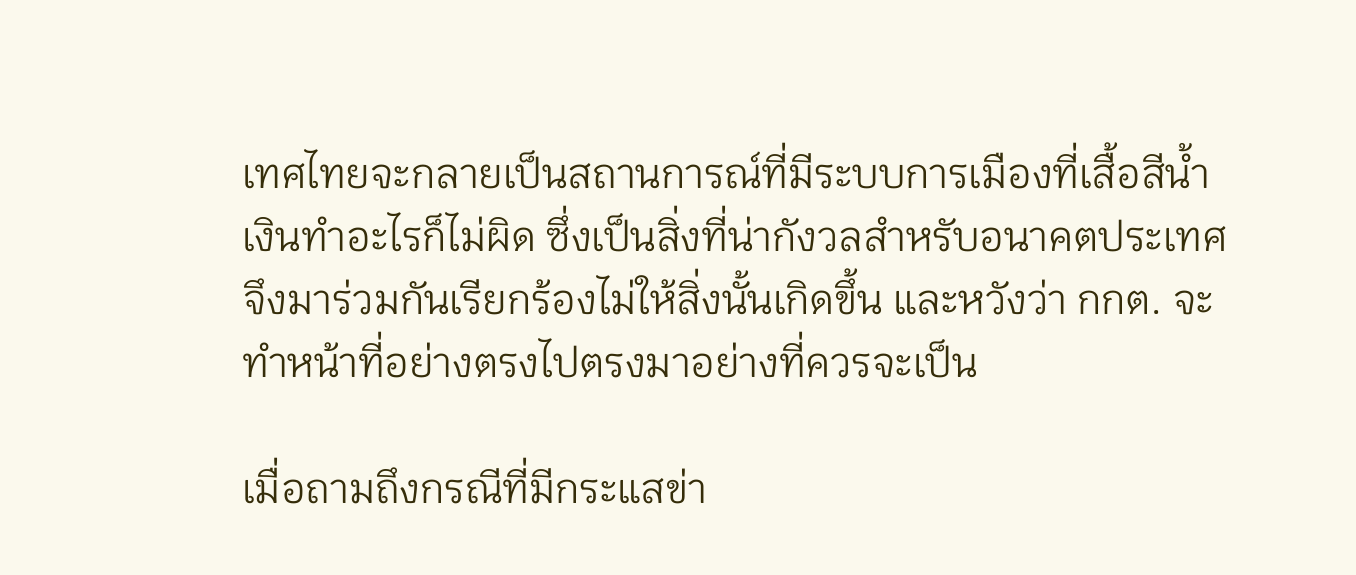เทศไทยจะกลายเป็นสถานการณ์ที่มีระบบการเมืองที่เสื้อสีน้ำเงินทำอะไรก็ไม่ผิด ซึ่งเป็นสิ่งที่น่ากังวลสำหรับอนาคตประเทศ จึงมาร่วมกันเรียกร้องไม่ให้สิ่งนั้นเกิดขึ้น และหวังว่า กกต. จะทำหน้าที่อย่างตรงไปตรงมาอย่างที่ควรจะเป็น

เมื่อถามถึงกรณีที่มีกระแสข่า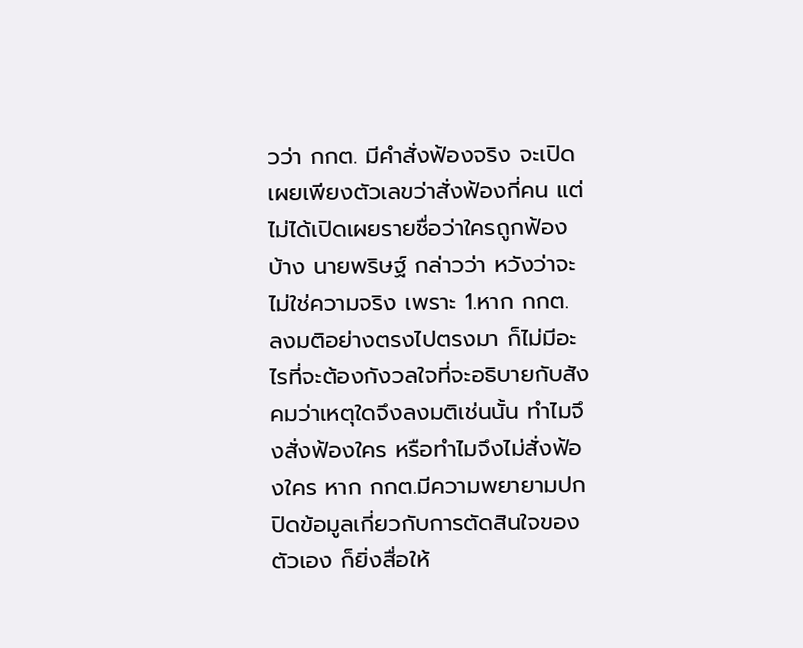วว่า กกต. มีคำสั่งฟ้องจริง จะเปิดเผยเพียงตัวเลขว่าสั่งฟ้องกี่คน แต่ไม่ได้เปิดเผยรายชื่อว่าใครถูกฟ้องบ้าง นายพริษฐ์ กล่าวว่า หวังว่าจะไม่ใช่ความจริง เพราะ 1.หาก กกต. ลงมติอย่างตรงไปตรงมา ก็ไม่มีอะไรที่จะต้องกังวลใจที่จะอธิบายกับสังคมว่าเหตุใดจึงลงมติเช่นนั้น ทำไมจึงสั่งฟ้องใคร หรือทำไมจึงไม่สั่งฟ้องใคร หาก กกต.มีความพยายามปกปิดข้อมูลเกี่ยวกับการตัดสินใจของตัวเอง ก็ยิ่งสื่อให้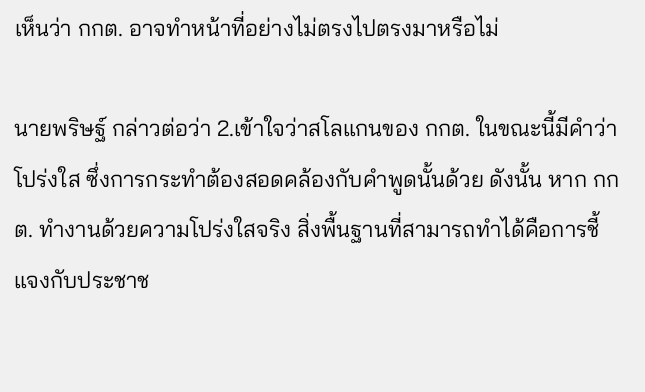เห็นว่า กกต. อาจทำหน้าที่อย่างไม่ตรงไปตรงมาหรือไม่

นายพริษฐ์ กล่าวต่อว่า 2.เข้าใจว่าสโลแกนของ กกต. ในขณะนี้มีคำว่าโปร่งใส ซึ่งการกระทำต้องสอดคล้องกับคำพูดนั้นด้วย ดังนั้น หาก กกต. ทำงานด้วยความโปร่งใสจริง สิ่งพื้นฐานที่สามารถทำได้คือการชี้แจงกับประชาช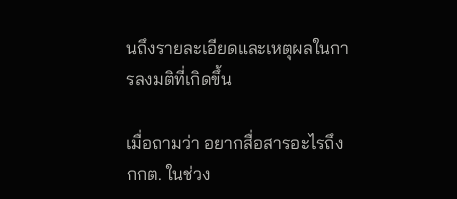นถึงรายละเอียดและเหตุผลในการลงมติที่เกิดขึ้น

เมื่อถามว่า อยากสื่อสารอะไรถึง กกต. ในช่วง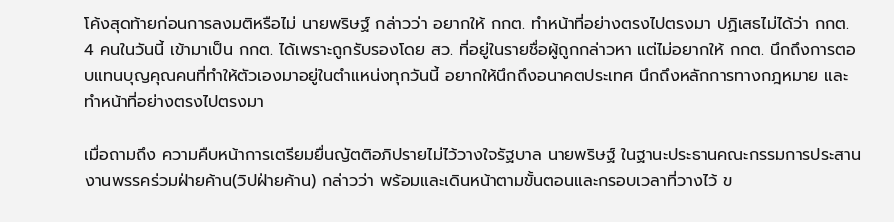โค้งสุดท้ายก่อนการลงมติหรือไม่ นายพริษฐ์ กล่าวว่า อยากให้ กกต. ทำหน้าที่อย่างตรงไปตรงมา ปฏิเสธไม่ได้ว่า กกต. 4 คนในวันนี้ เข้ามาเป็น กกต. ได้เพราะถูกรับรองโดย สว. ที่อยู่ในรายชื่อผู้ถูกกล่าวหา แต่ไม่อยากให้ กกต. นึกถึงการตอบแทนบุญคุณคนที่ทำให้ตัวเองมาอยู่ในตำแหน่งทุกวันนี้ อยากให้นึกถึงอนาคตประเทศ นึกถึงหลักการทางกฎหมาย และทำหน้าที่อย่างตรงไปตรงมา

เมื่อถามถึง ความคืบหน้าการเตรียมยื่นญัตติอภิปรายไม่ไว้วางใจรัฐบาล นายพริษฐ์ ในฐานะประธานคณะกรรมการประสานงานพรรคร่วมฝ่ายค้าน(วิปฝ่ายค้าน) กล่าวว่า พร้อมและเดินหน้าตามขั้นตอนและกรอบเวลาที่วางไว้ ข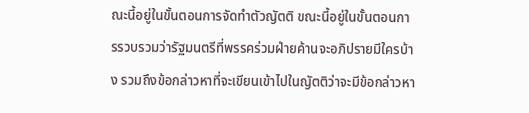ณะนี้อยู่ในขั้นตอนการจัดทำตัวญัตติ ขณะนี้อยู่ในขั้นตอนการรวบรวมว่ารัฐมนตรีที่พรรคร่วมฝ่ายค้านจะอภิปรายมีใครบ้าง รวมถึงข้อกล่าวหาที่จะเขียนเข้าไปในญัตติว่าจะมีข้อกล่าวหา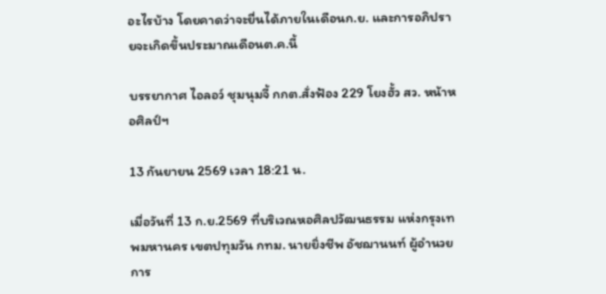อะไรบ้าง โดยคาดว่าจะยื่นได้ภายในเดือนก.ย. และการอภิปรายจะเกิดขึ้นประมาณเดือนต.ค.นี้

บรรยากาศ ไอลอว์ ชุมนุมจี้ กกต.สั่งฟ้อง 229 โยงฮั้ว สว. หน้าหอศิลป์ฯ

13 กันยายน 2569 เวลา 18:21 น.

เมื่อวันที่ 13 ก.ย.2569 ที่บริเวณหอศิลปวัฒนธรรม แห่งกรุงเทพมหานคร เขตปทุมวัน กทม. นายยิ่งชีพ อัชฌานนท์ ผู้อำนวยการ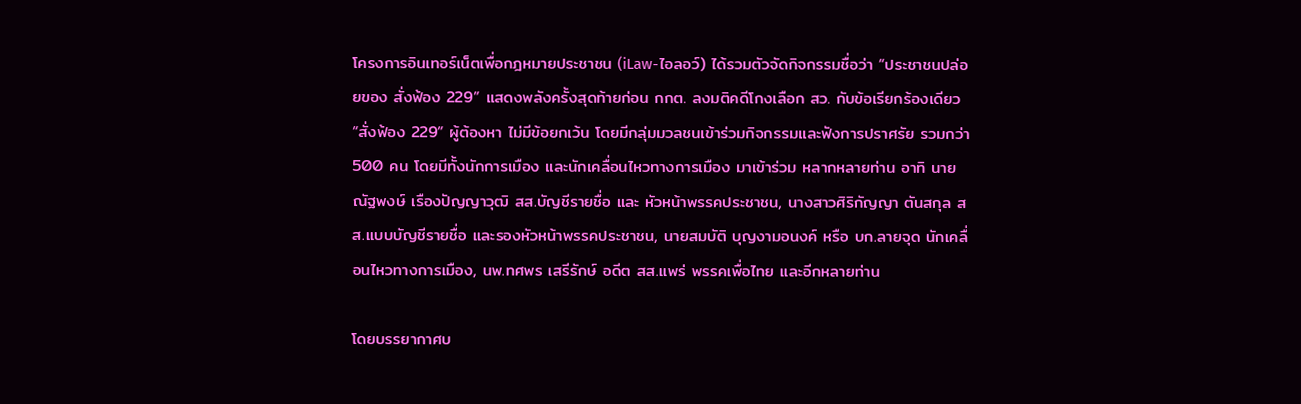โครงการอินเทอร์เน็ตเพื่อกฎหมายประชาชน (iLaw-ไอลอว์) ได้รวมตัวจัดกิจกรรมชื่อว่า “ประชาชนปล่อยของ สั่งฟ้อง 229” แสดงพลังครั้งสุดท้ายก่อน กกต. ลงมติคดีโกงเลือก สว. กับข้อเรียกร้องเดียว “สั่งฟ้อง 229” ผู้ต้องหา ไม่มีข้อยกเว้น โดยมีกลุ่มมวลชนเข้าร่วมกิจกรรมและฟังการปราศรัย รวมกว่า 500 คน โดยมีทั้งนักการเมือง และนักเคลื่อนไหวทางการเมือง มาเข้าร่วม หลากหลายท่าน อาทิ นายณัฐพงษ์ เรืองปัญญาวุฒิ สส.บัญชีรายชื่อ และ หัวหน้าพรรคประชาชน, นางสาวศิริกัญญา ตันสกุล สส.แบบบัญชีรายชื่อ และรองหัวหน้าพรรคประชาชน, นายสมบัติ บุญงามอนงค์ หรือ บก.ลายจุด นักเคลื่อนไหวทางการเมือง, นพ.ทศพร เสรีรักษ์ อดีต สส.แพร่ พรรคเพื่อไทย และอีกหลายท่าน

โดยบรรยากาศบ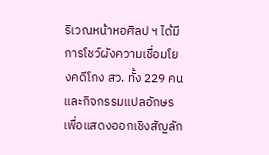ริเวณหน้าหอศิลป ฯ ได้มีการโชว์ผังความเชื่อมโยงคดีโกง สว. ทั้ง 229 คนและกิจกรรมแปลอักษรเพื่อแสดงออกเชิงสัญลัก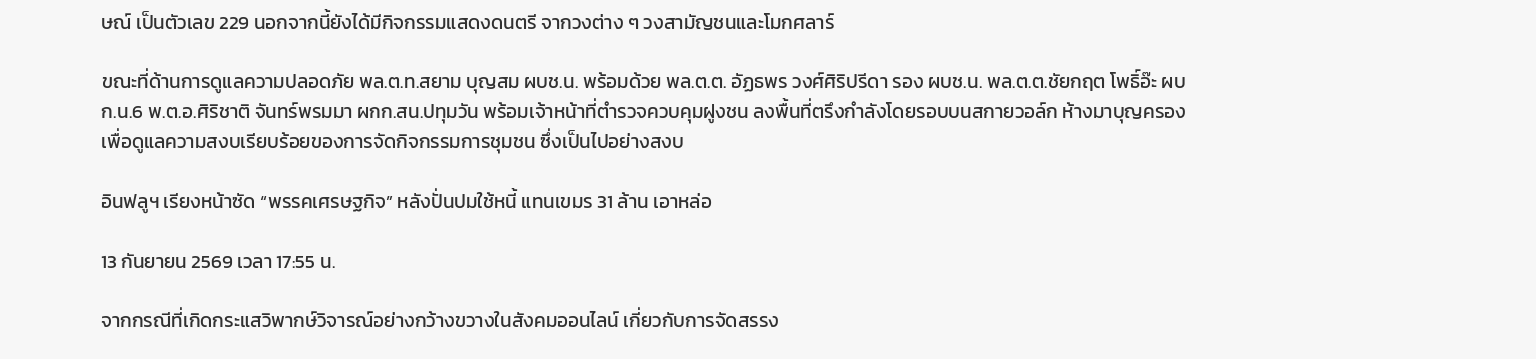ษณ์ เป็นตัวเลข 229 นอกจากนี้ยังได้มีกิจกรรมแสดงดนตรี จากวงต่าง ๆ วงสามัญชนและโมกศลาร์

ขณะที่ด้านการดูแลความปลอดภัย พล.ต.ท.สยาม บุญสม ผบช.น. พร้อมด้วย พล.ต.ต. อัฏธพร วงศ์ศิริปรีดา รอง ผบช.น. พล.ต.ต.ชัยกฤต โพธิ์อ๊ะ ผบก.น.6 พ.ต.อ.ศิริชาติ จันทร์พรมมา ผกก.สน.ปทุมวัน พร้อมเจ้าหน้าที่ตำรวจควบคุมฝูงชน ลงพื้นที่ตรึงกำลังโดยรอบบนสกายวอล์ก ห้างมาบุญครอง เพื่อดูแลความสงบเรียบร้อยของการจัดกิจกรรมการชุมชน ซึ่งเป็นไปอย่างสงบ

อินฟลูฯ เรียงหน้าซัด “พรรคเศรษฐกิจ” หลังปั่นปมใช้หนี้ แทนเขมร 31 ล้าน เอาหล่อ

13 กันยายน 2569 เวลา 17:55 น.

จากกรณีที่เกิดกระแสวิพากษ์วิจารณ์อย่างกว้างขวางในสังคมออนไลน์ เกี่ยวกับการจัดสรรง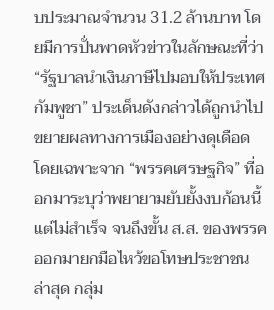บประมาณจำนวน 31.2 ล้านบาท โดยมีการปั่นพาดหัวข่าวในลักษณะที่ว่า “รัฐบาลนำเงินภาษีไปมอบให้ประเทศกัมพูชา” ประเด็นดังกล่าวได้ถูกนำไปขยายผลทางการเมืองอย่างดุเดือด โดยเฉพาะจาก “พรรคเศรษฐกิจ” ที่ออกมาระบุว่าพยายามยับยั้งงบก้อนนี้แต่ไม่สำเร็จ จนถึงขั้น ส.ส. ของพรรคออกมายกมือไหว้ขอโทษประชาชน ล่าสุด กลุ่ม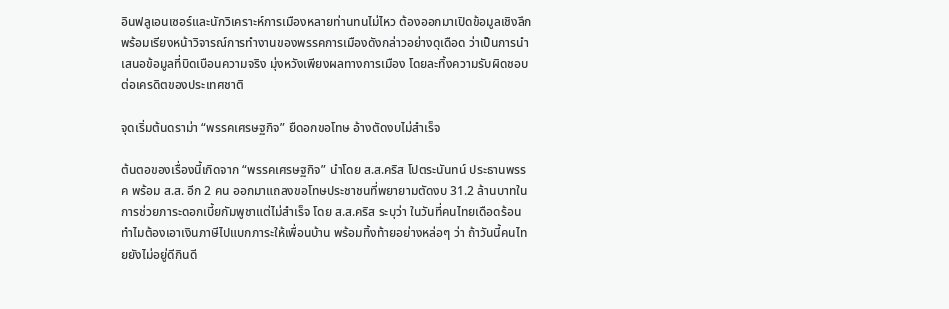อินฟลูเอนเซอร์และนักวิเคราะห์การเมืองหลายท่านทนไม่ไหว ต้องออกมาเปิดข้อมูลเชิงลึก พร้อมเรียงหน้าวิจารณ์การทำงานของพรรคการเมืองดังกล่าวอย่างดุเดือด ว่าเป็นการนำเสนอข้อมูลที่บิดเบือนความจริง มุ่งหวังเพียงผลทางการเมือง โดยละทิ้งความรับผิดชอบต่อเครดิตของประเทศชาติ

จุดเริ่มต้นดราม่า “พรรคเศรษฐกิจ” ยืดอกขอโทษ อ้างตัดงบไม่สำเร็จ

ต้นตอของเรื่องนี้เกิดจาก “พรรคเศรษฐกิจ” นำโดย ส.ส.คริส โปตระนันทน์ ประธานพรรค พร้อม ส.ส. อีก 2 คน ออกมาแถลงขอโทษประชาชนที่พยายามตัดงบ 31.2 ล้านบาทในการช่วยภาระดอกเบี้ยกัมพูชาแต่ไม่สำเร็จ โดย ส.ส.คริส ระบุว่า ในวันที่คนไทยเดือดร้อน ทำไมต้องเอาเงินภาษีไปแบกภาระให้เพื่อนบ้าน พร้อมทิ้งท้ายอย่างหล่อๆ ว่า ถ้าวันนี้คนไทยยังไม่อยู่ดีกินดี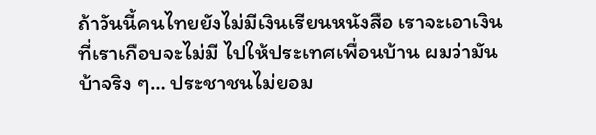ถ้าวันนี้คนไทยยังไม่มีเงินเรียนหนังสือ เราจะเอาเงินที่เราเกือบจะไม่มี ไปให้ประเทศเพื่อนบ้าน ผมว่ามันบ้าจริง ๆ… ประชาชนไม่ยอม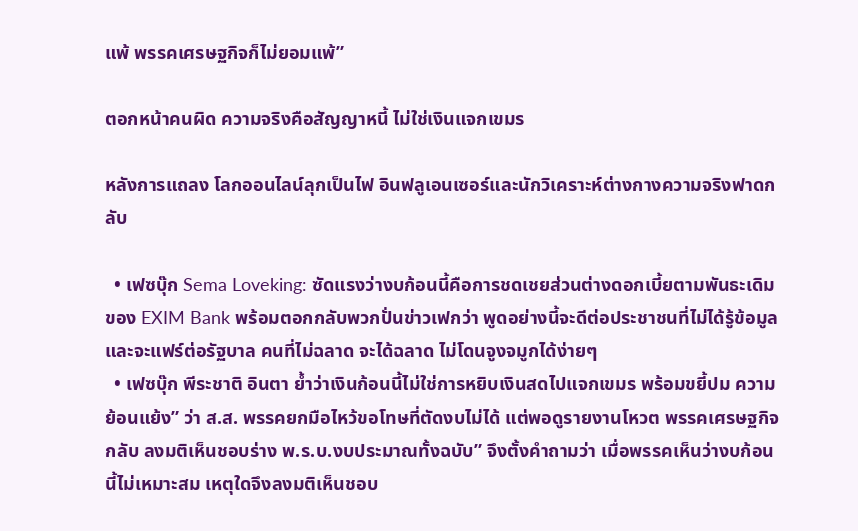แพ้ พรรคเศรษฐกิจก็ไม่ยอมแพ้”

ตอกหน้าคนผิด ความจริงคือสัญญาหนี้ ไม่ใช่เงินแจกเขมร

หลังการแถลง โลกออนไลน์ลุกเป็นไฟ อินฟลูเอนเซอร์และนักวิเคราะห์ต่างกางความจริงฟาดกลับ

  • เฟซบุ๊ก Sema Loveking: ซัดแรงว่างบก้อนนี้คือการชดเชยส่วนต่างดอกเบี้ยตามพันธะเดิมของ EXIM Bank พร้อมตอกกลับพวกปั่นข่าวเฟกว่า พูดอย่างนี้จะดีต่อประชาชนที่ไม่ได้รู้ข้อมูล และจะแฟร์ต่อรัฐบาล คนที่ไม่ฉลาด จะได้ฉลาด ไม่โดนจูงจมูกได้ง่ายๆ
  • เฟซบุ๊ก พีระชาติ อินตา ย้ำว่าเงินก้อนนี้ไม่ใช่การหยิบเงินสดไปแจกเขมร พร้อมขยี้ปม ความย้อนแย้ง” ว่า ส.ส. พรรคยกมือไหว้ขอโทษที่ตัดงบไม่ได้ แต่พอดูรายงานโหวต พรรคเศรษฐกิจกลับ ลงมติเห็นชอบร่าง พ.ร.บ.งบประมาณทั้งฉบับ” จึงตั้งคำถามว่า เมื่อพรรคเห็นว่างบก้อนนี้ไม่เหมาะสม เหตุใดจึงลงมติเห็นชอบ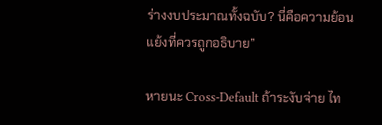ร่างงบประมาณทั้งฉบับ? นี่คือความย้อนแย้งที่ควรถูกอธิบาย”

หายนะ Cross-Default ถ้าระงับจ่าย ไท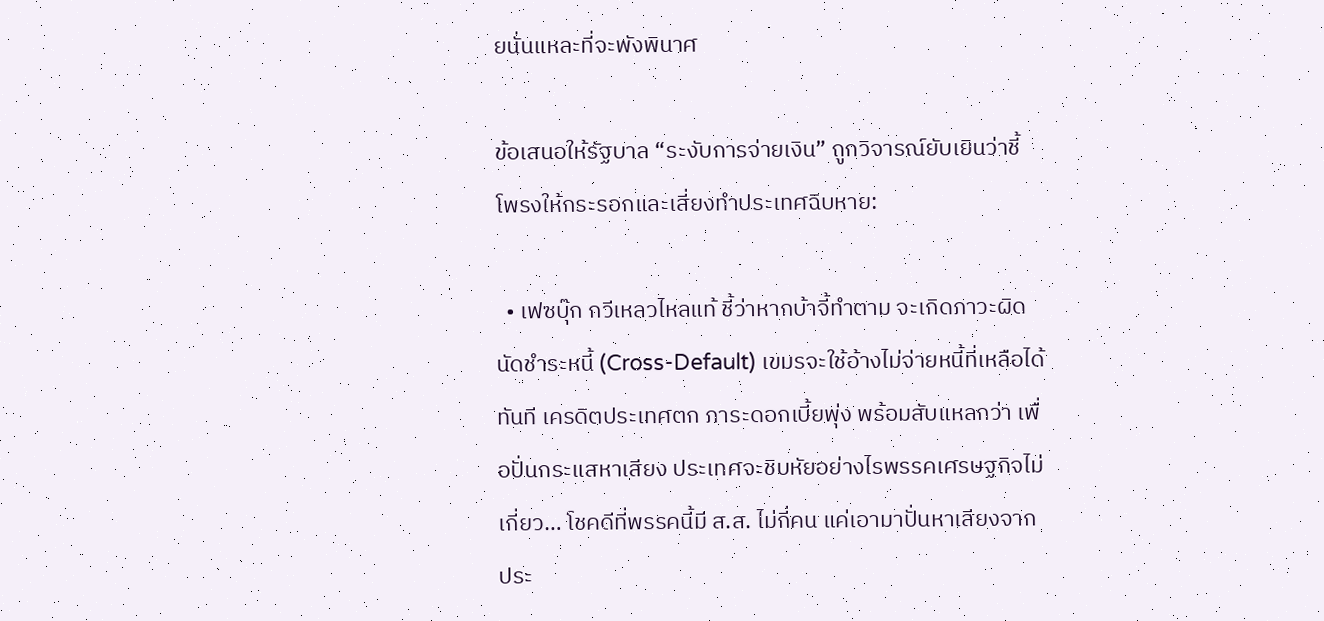ยนั่นแหละที่จะพังพินาศ

ข้อเสนอให้รัฐบาล “ระงับการจ่ายเงิน” ถูกวิจารณ์ยับเยินว่าชี้โพรงให้กระรอกและเสี่ยงทำประเทศฉิบหาย:

  • เฟซบุ๊ก กวีเหลวไหลแท้ ชี้ว่าหากบ้าจี้ทำตาม จะเกิดภาวะผิดนัดชำระหนี้ (Cross-Default) เขมรจะใช้อ้างไม่จ่ายหนี้ที่เหลือได้ทันที เครดิตประเทศตก ภาระดอกเบี้ยพุ่ง พร้อมสับแหลกว่า เพื่อปั่นกระแสหาเสียง ประเทศจะชิบหัยอย่างไรพรรคเศรษฐกิจไม่เกี่ยว… โชคดีที่พรรคนี้มี ส.ส. ไม่กี่คน แค่เอามาปั่นหาเสียงจากประ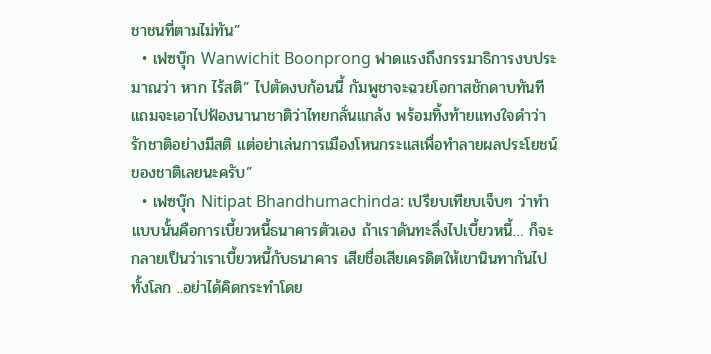ชาชนที่ตามไม่ทัน”
  • เฟซบุ๊ก Wanwichit Boonprong ฟาดแรงถึงกรรมาธิการงบประมาณว่า หาก ไร้สติ” ไปตัดงบก้อนนี้ กัมพูชาจะฉวยโอกาสชักดาบทันที แถมจะเอาไปฟ้องนานาชาติว่าไทยกลั่นแกล้ง พร้อมทิ้งท้ายแทงใจดำว่า รักชาติอย่างมีสติ แต่อย่าเล่นการเมืองโหนกระแสเพื่อทำลายผลประโยชน์ของชาติเลยนะครับ”
  • เฟซบุ๊ก Nitipat Bhandhumachinda: เปรียบเทียบเจ็บๆ ว่าทำแบบนั้นคือการเบี้ยวหนี้ธนาคารตัวเอง ถ้าเราดันทะลึ่งไปเบี้ยวหนี้… ก็จะกลายเป็นว่าเราเบี้ยวหนี้กับธนาคาร เสียชื่อเสียเครดิตให้เขานินทากันไปทั้งโลก ..อย่าได้คิดกระทำโดย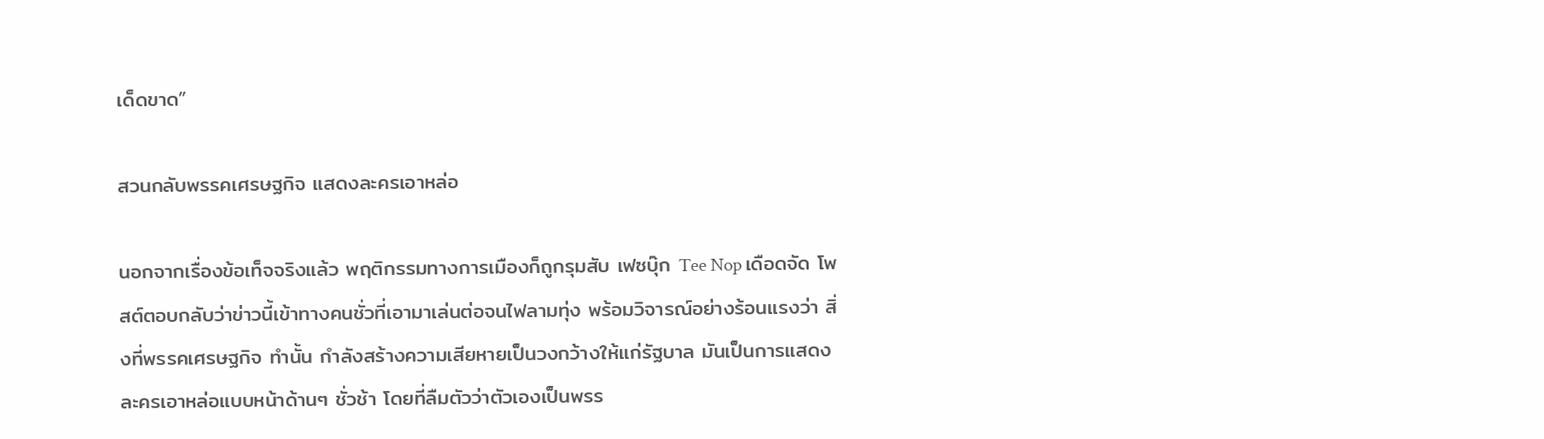เด็ดขาด”

สวนกลับพรรคเศรษฐกิจ แสดงละครเอาหล่อ

นอกจากเรื่องข้อเท็จจริงแล้ว พฤติกรรมทางการเมืองก็ถูกรุมสับ เฟซบุ๊ก Tee Nop เดือดจัด โพสต์ตอบกลับว่าข่าวนี้เข้าทางคนชั่วที่เอามาเล่นต่อจนไฟลามทุ่ง พร้อมวิจารณ์อย่างร้อนแรงว่า สิ่งที่พรรคเศรษฐกิจ ทำนั้น กำลังสร้างความเสียหายเป็นวงกว้างให้แก่รัฐบาล มันเป็นการแสดงละครเอาหล่อแบบหน้าด้านๆ ชั่วช้า โดยที่ลืมตัวว่าตัวเองเป็นพรร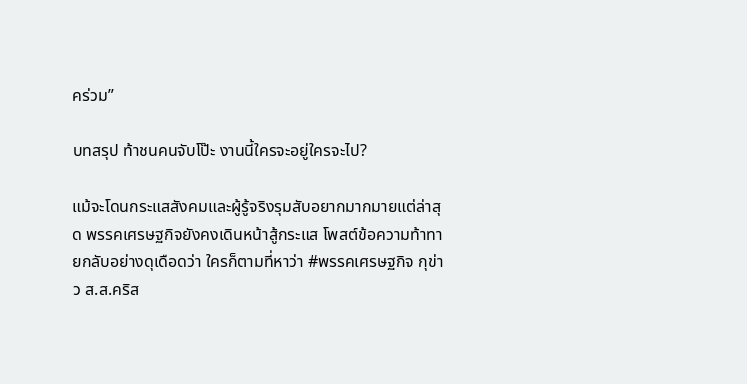คร่วม”

บทสรุป ท้าชนคนจับโป๊ะ งานนี้ใครจะอยู่ใครจะไป?

แม้จะโดนกระแสสังคมและผู้รู้จริงรุมสับอยากมากมายแต่ล่าสุด พรรคเศรษฐกิจยังคงเดินหน้าสู้กระแส โพสต์ข้อความท้าทายกลับอย่างดุเดือดว่า ใครก็ตามที่หาว่า #พรรคเศรษฐกิจ กุข่าว ส.ส.คริส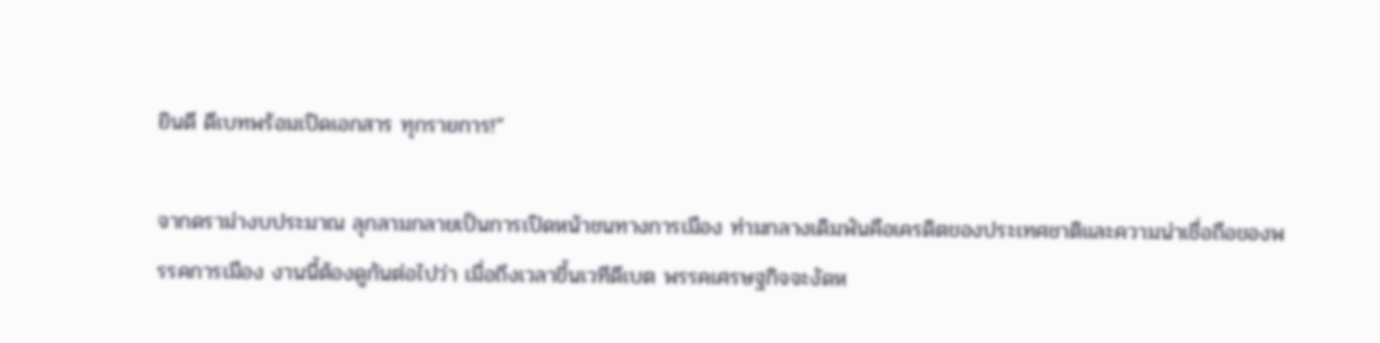ยินดี ดีเบทพร้อมเปิดเอกสาร ทุกรายการ!”

จากดราม่างบประมาณ ลุกลามกลายเป็นการเปิดหน้าชนทางการเมือง ท่ามกลางเดิมพันคือเครดิตของประเทศชาติและความน่าเชื่อถือของพรรคการเมือง งานนี้ต้องดูกันต่อไปว่า เมื่อถึงเวลาขึ้นเวทีดีเบต พรรคเศรษฐกิจจะงัดห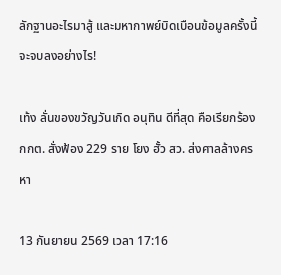ลักฐานอะไรมาสู้ และมหากาพย์บิดเบือนข้อมูลครั้งนี้จะจบลงอย่างไร!

เท้ง ลั่นของขวัญวันเกิด อนุทิน ดีที่สุด คือเรียกร้อง กกต. สั่งฟ้อง 229 ราย โยง ฮั้ว สว. ส่งศาลล้างครหา

13 กันยายน 2569 เวลา 17:16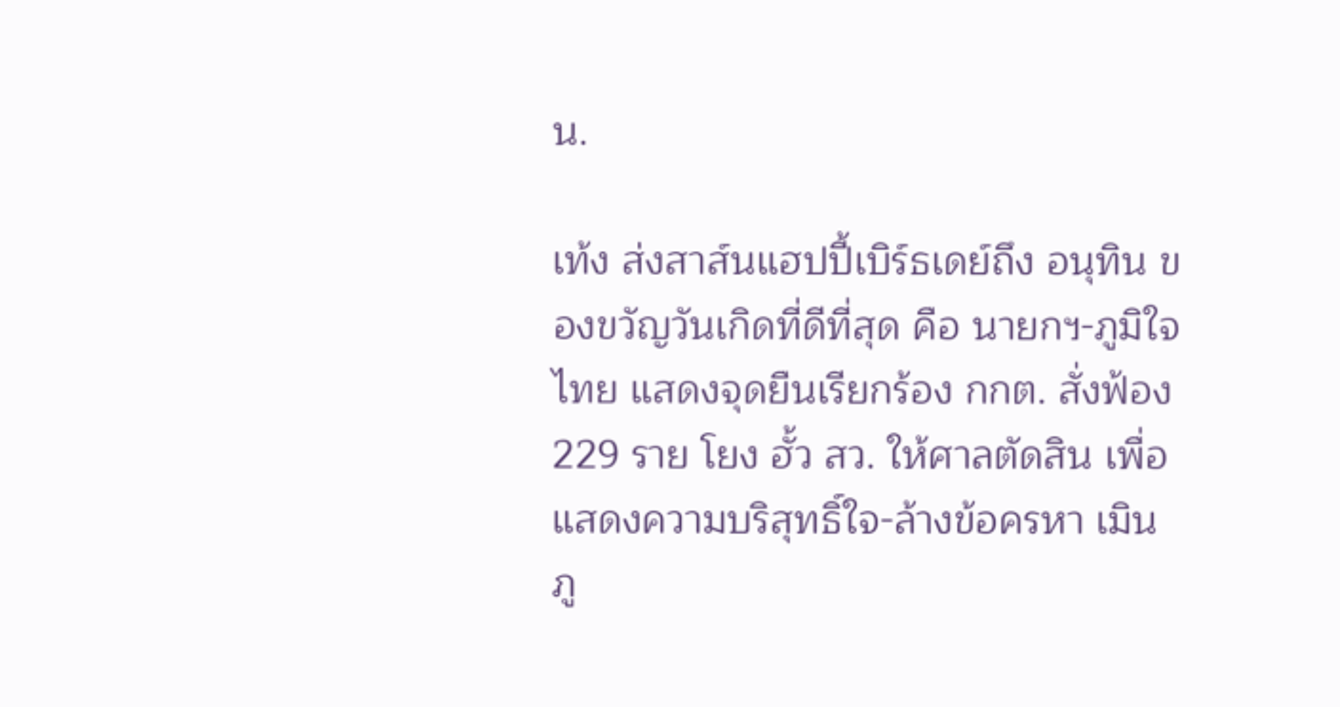น.

เท้ง ส่งสาส์นแฮปปี้เบิร์ธเดย์ถึง อนุทิน ของขวัญวันเกิดที่ดีที่สุด คือ นายกฯ-ภูมิใจไทย แสดงจุดยืนเรียกร้อง กกต. สั่งฟ้อง 229 ราย โยง ฮั้ว สว. ให้ศาลตัดสิน เพื่อแสดงความบริสุทธิ์ใจ-ล้างข้อครหา เมิน ภู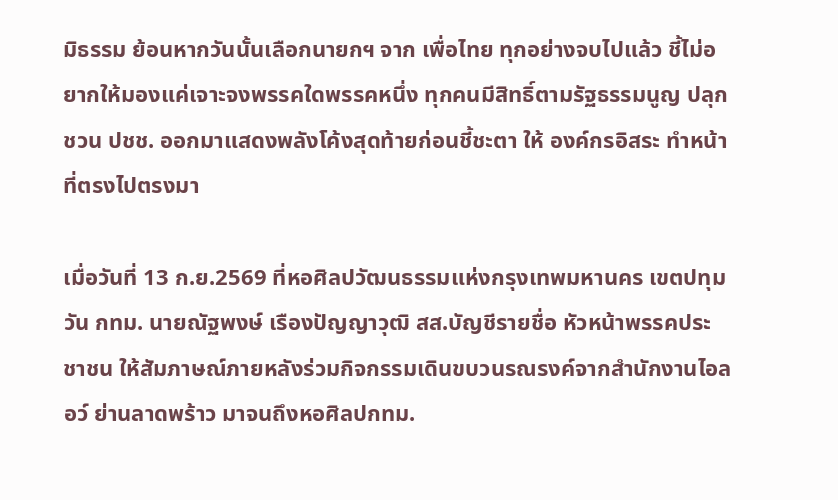มิธรรม ย้อนหากวันนั้นเลือกนายกฯ จาก เพื่อไทย ทุกอย่างจบไปแล้ว ชี้ไม่อยากให้มองแค่เจาะจงพรรคใดพรรคหนึ่ง ทุกคนมีสิทธิ์ตามรัฐธรรมนูญ ปลุกชวน ปชช. ออกมาแสดงพลังโค้งสุดท้ายก่อนชี้ชะตา ให้ องค์กรอิสระ ทําหน้าที่ตรงไปตรงมา

เมื่อวันที่ 13 ก.ย.2569 ที่หอศิลปวัฒนธรรมแห่งกรุงเทพมหานคร เขตปทุมวัน กทม. นายณัฐพงษ์ เรืองปัญญาวุฒิ สส.บัญชีรายชื่อ หัวหน้าพรรคประชาชน ให้สัมภาษณ์ภายหลังร่วมกิจกรรมเดินขบวนรณรงค์จากสำนักงานไอลอว์ ย่านลาดพร้าว มาจนถึงหอศิลปกทม.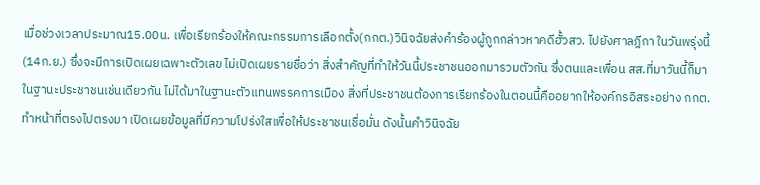เมื่อช่วงเวลาประมาณ15.00น. เพื่อเรียกร้องให้คณะกรรมการเลือกตั้ง(กกต.)วินิจฉัยส่งคำร้องผู้ถูกกล่าวหาคดีฮั้วสว. ไปยังศาลฎีกา ในวันพรุ่งนี้(14ก.ย.) ซึ่งจะมีการเปิดเผยเฉพาะตัวเลข ไม่เปิดเผยรายชื่อว่า สิ่งสำคัญที่ทำให้วันนี้ประชาชนออกมารวมตัวกัน ซึ่งตนและเพื่อน สส.ที่มาวันนี้ก็มาในฐานะประชาชนเช่นเดียวกัน ไม่ได้มาในฐานะตัวแทนพรรคการเมือง สิ่งที่ประชาชนต้องการเรียกร้องในตอนนี้คืออยากให้องค์กรอิสระอย่าง กกต.ทำหน้าที่ตรงไปตรงมา เปิดเผยข้อมูลที่มีความโปร่งใสเพื่อให้ประชาชนเชื่อมั่น ดังนั้นคำวินิจฉัย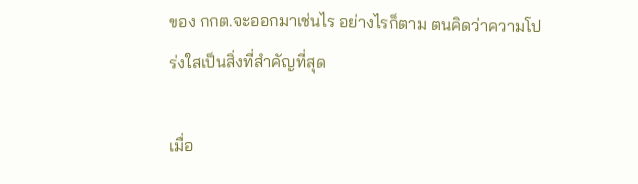ของ กกต.จะออกมาเช่นไร อย่างไรก็ตาม ตนคิดว่าความโปร่งใสเป็นสิ่งที่สำคัญที่สุด

เมื่อ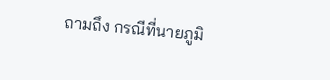ถามถึง กรณีที่นายภูมิ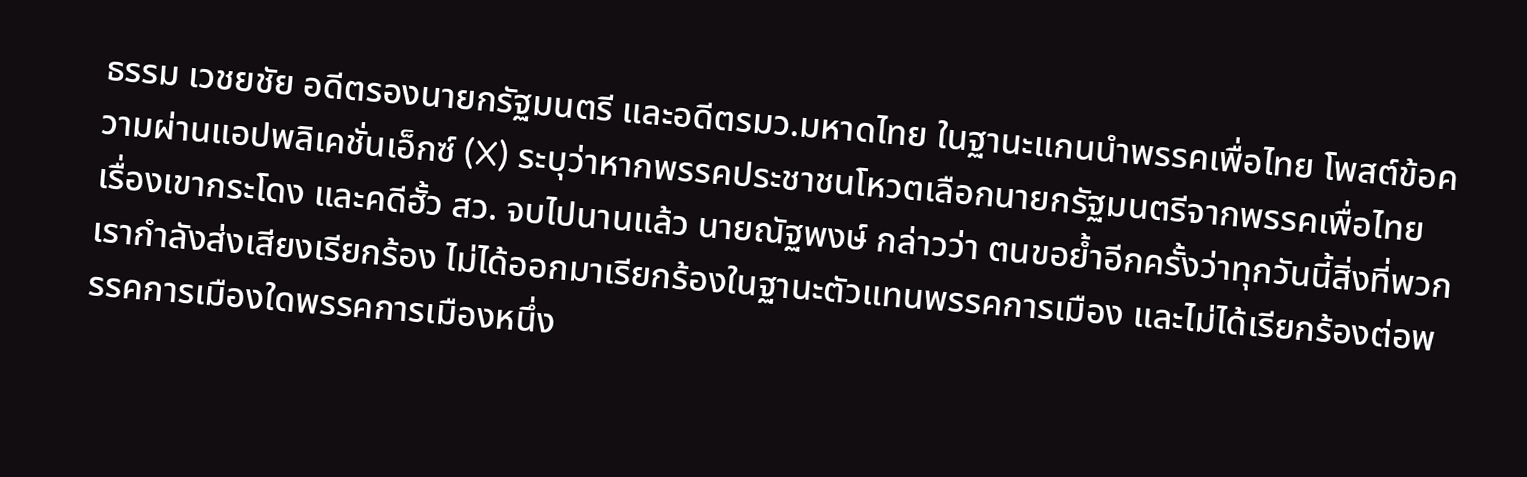ธรรม เวชยชัย อดีตรองนายกรัฐมนตรี และอดีตรมว.มหาดไทย ในฐานะแกนนำพรรคเพื่อไทย โพสต์ข้อความผ่านแอปพลิเคชั่นเอ็กซ์ (X) ระบุว่าหากพรรคประชาชนโหวตเลือกนายกรัฐมนตรีจากพรรคเพื่อไทย เรื่องเขากระโดง และคดีฮั้ว สว. จบไปนานแล้ว นายณัฐพงษ์ กล่าวว่า ตนขอย้ำอีกครั้งว่าทุกวันนี้สิ่งที่พวกเรากำลังส่งเสียงเรียกร้อง ไม่ได้ออกมาเรียกร้องในฐานะตัวแทนพรรคการเมือง และไม่ได้เรียกร้องต่อพรรคการเมืองใดพรรคการเมืองหนึ่ง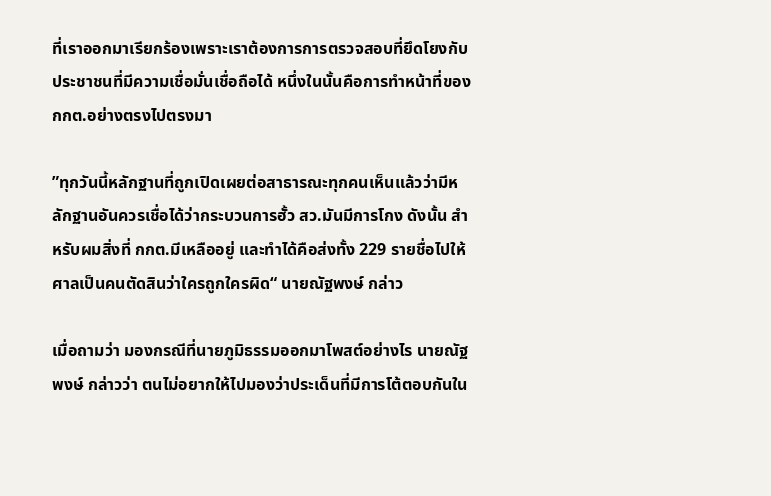ที่เราออกมาเรียกร้องเพราะเราต้องการการตรวจสอบที่ยึดโยงกับประชาชนที่มีความเชื่อมั่นเชื่อถือได้ หนึ่งในนั้นคือการทำหน้าที่ของ กกต.อย่างตรงไปตรงมา

”ทุกวันนี้หลักฐานที่ถูกเปิดเผยต่อสาธารณะทุกคนเห็นแล้วว่ามีหลักฐานอันควรเชื่อได้ว่ากระบวนการฮั้ว สว.มันมีการโกง ดังนั้น สำหรับผมสิ่งที่ กกต.มีเหลืออยู่ และทำได้คือส่งทั้ง 229 รายชื่อไปให้ศาลเป็นคนตัดสินว่าใครถูกใครผิด“ นายณัฐพงษ์ กล่าว

เมื่อถามว่า มองกรณีที่นายภูมิธรรมออกมาโพสต์อย่างไร นายณัฐพงษ์ กล่าวว่า ตนไม่อยากให้ไปมองว่าประเด็นที่มีการโต้ตอบกันใน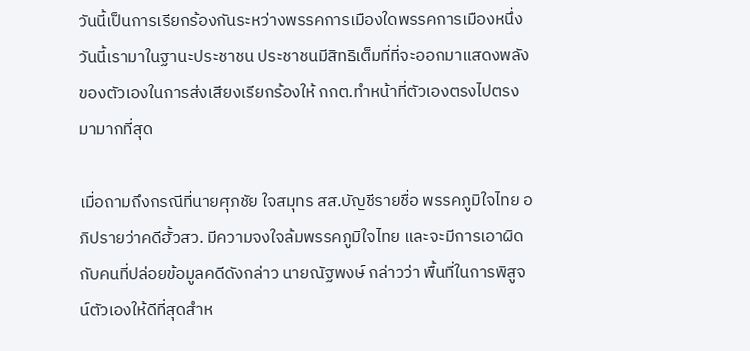วันนี้เป็นการเรียกร้องกันระหว่างพรรคการเมืองใดพรรคการเมืองหนึ่ง วันนี้เรามาในฐานะประชาชน ประชาชนมีสิทธิเต็มที่ที่จะออกมาแสดงพลังของตัวเองในการส่งเสียงเรียกร้องให้ กกต.ทำหน้าที่ตัวเองตรงไปตรงมามากที่สุด

เมื่อถามถึงกรณีที่นายศุภชัย ใจสมุทร สส.บัญชีรายชื่อ พรรคภูมิใจไทย อภิปรายว่าคดีฮั้วสว. มีความจงใจล้มพรรคภูมิใจไทย และจะมีการเอาผิดกับคนที่ปล่อยข้อมูลคดีดังกล่าว นายณัฐพงษ์ กล่าวว่า พื้นที่ในการพิสูจน์ตัวเองให้ดีที่สุดสำห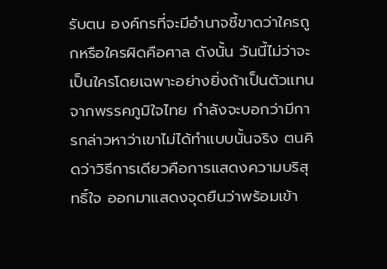รับตน องค์กรที่จะมีอำนาจชี้ขาดว่าใครถูกหรือใครผิดคือศาล ดังนั้น วันนี้ไม่ว่าจะเป็นใครโดยเฉพาะอย่างยิ่งถ้าเป็นตัวแทนจากพรรคภูมิใจไทย กำลังจะบอกว่ามีการกล่าวหาว่าเขาไม่ได้ทำแบบนั้นจริง ตนคิดว่าวิธีการเดียวคือการแสดงความบริสุทธิ์ใจ ออกมาแสดงจุดยืนว่าพร้อมเข้า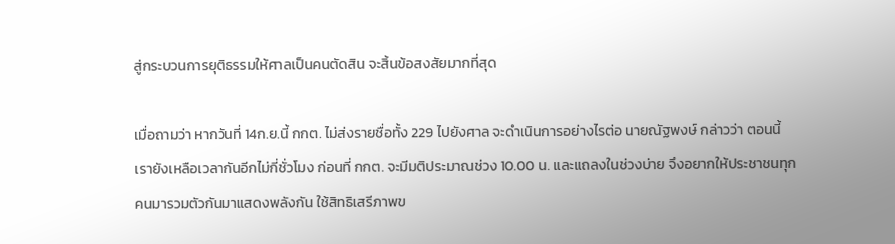สู่กระบวนการยุติธรรมให้ศาลเป็นคนตัดสิน จะสิ้นข้อสงสัยมากที่สุด

เมื่อถามว่า หากวันที่ 14ก.ย.นี้ กกต. ไม่ส่งรายชื่อทั้ง 229 ไปยังศาล จะดำเนินการอย่างไรต่อ นายณัฐพงษ์ กล่าวว่า ตอนนี้เรายังเหลือเวลากันอีกไม่กี่ชั่วโมง ก่อนที่ กกต. จะมีมติประมาณช่วง 10.00 น. และแถลงในช่วงบ่าย จึงอยากให้ประชาชนทุกคนมารวมตัวกันมาแสดงพลังกัน ใช้สิทธิเสรีภาพข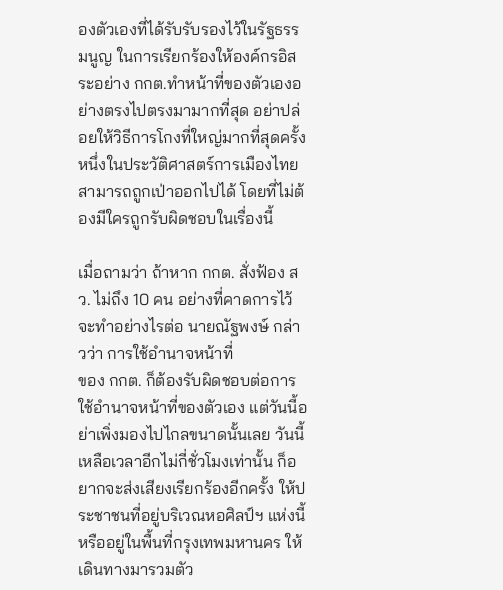องตัวเองที่ได้รับรับรองไว้ในรัฐธรรมนูญ ในการเรียกร้องให้องค์กรอิสระอย่าง กกต.ทำหน้าที่ของตัวเองอย่างตรงไปตรงมามากที่สุด อย่าปล่อยให้วิธีการโกงที่ใหญ่มากที่สุดครั้งหนึ่งในประวัติศาสตร์การเมืองไทย สามารถถูกเป่าออกไปได้ โดยที่ไม่ต้องมีใครถูกรับผิดชอบในเรื่องนี้

เมื่อถามว่า ถ้าหาก กกต. สั่งฟ้อง สว. ไม่ถึง 10 คน อย่างที่คาดการไว้ จะทำอย่างไรต่อ นายณัฐพงษ์ กล่าวว่า การใช้อำนาจหน้าที่
ของ กกต. ก็ต้องรับผิดชอบต่อการใช้อำนาจหน้าที่ของตัวเอง แต่วันนี้อย่าเพิ่งมองไปไกลขนาดนั้นเลย วันนี้เหลือเวลาอีกไม่กี่ชั่วโมงเท่านั้น ก็อยากจะส่งเสียงเรียกร้องอีกครั้ง ให้ประชาชนที่อยู่บริเวณหอศิลป์ฯ แห่งนี้ หรืออยู่ในพื้นที่กรุงเทพมหานคร ให้เดินทางมารวมตัว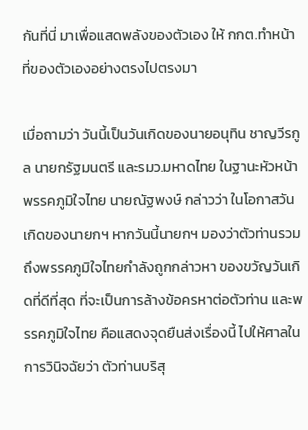กันที่นี่ มาเพื่อแสดพลังของตัวเอง ให้ กกต.ทำหน้าที่ของตัวเองอย่างตรงไปตรงมา

เมื่อถามว่า วันนี้เป็นวันเกิดของนายอนุทิน ชาญวีรกูล นายกรัฐมนตรี และรมว.มหาดไทย ในฐานะหัวหน้าพรรคภูมิใจไทย นายณัฐพงษ์ กล่าวว่า ในโอกาสวันเกิดของนายกฯ หากวันนี้นายกฯ มองว่าตัวท่านรวมถึงพรรคภูมิใจไทยกำลังถูกกล่าวหา ของขวัญวันเกิดที่ดีที่สุด ที่จะเป็นการล้างข้อครหาต่อตัวท่าน และพรรคภูมิใจไทย คือแสดงจุดยืนส่งเรื่องนี้ ไปให้ศาลในการวินิจฉัยว่า ตัวท่านบริสุ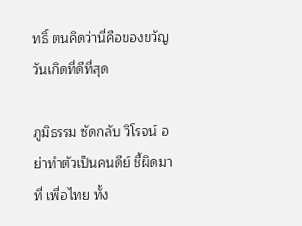ทธิ์ ตนคิดว่านี่คือของขวัญวันเกิดที่ดีที่สุด

ภูมิธรรม ซัดกลับ วิโรจน์ อย่าทำตัวเป็นคนดีย์ ชี้ผิดมาที่ เพื่อไทย ทั้ง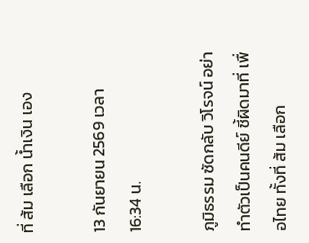ที่ ส้ม เลือก น้ำเงิน เอง

13 กันยายน 2569 เวลา 16:34 น.

ภูมิธรรม ซัดกลับ วิโรจน์ อย่าทำตัวเป็นคนดีย์ ชี้ผิดมาที่ เพื่อไทย ทั้งที่ ส้ม เลือก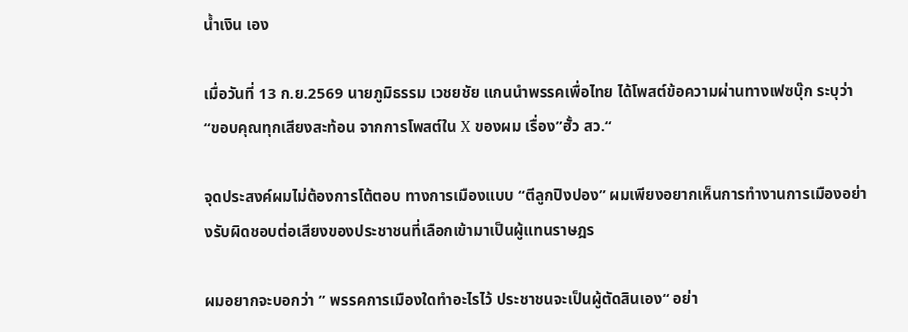น้ำเงิน เอง

เมื่อวันที่ 13 ก.ย.2569 นายภูมิธรรม เวชยชัย แกนนำพรรคเพื่อไทย ได้โพสต์ข้อความผ่านทางเฟซบุ๊ก ระบุว่า “ขอบคุณทุกเสียงสะท้อน จากการโพสต์ใน X ของผม เรื่อง”ฮั้ว สว.“

จุดประสงค์ผมไม่ต้องการโต้ตอบ ทางการเมืองแบบ “ตีลูกปิงปอง” ผมเพียงอยากเห็นการทำงานการเมืองอย่างรับผิดชอบต่อเสียงของประชาชนที่เลือกเข้ามาเป็นผู้แทนราษฎร

ผมอยากจะบอกว่า ” พรรคการเมืองใดทำอะไรไว้ ประชาชนจะเป็นผู้ตัดสินเอง“ อย่า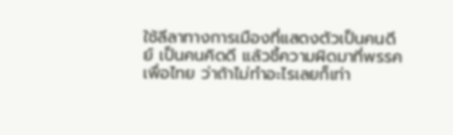ใช้ลีลาทางการเมืองที่แสดงตัวเป็นคนดีย์ เป็นคนคิดดี แล้วชี้ความผิดมาที่พรรคเพื่อไทย ว่าถ้าไม่ทำอะไรเลยก็เท่า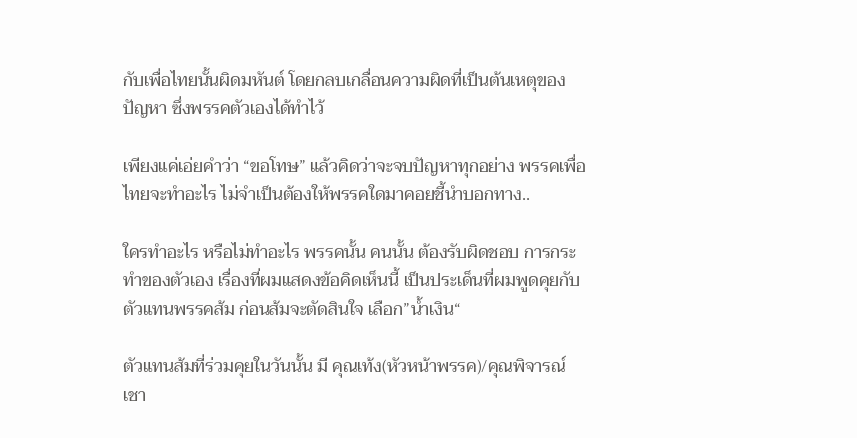กับเพื่อไทยนั้นผิดมหันต์ โดยกลบเกลื่อนความผิดที่เป็นต้นเหตุของปัญหา ซึ่งพรรคตัวเองได้ทำไว้

เพียงแค่เอ่ยคำว่า “ขอโทษ” แล้วคิดว่าจะจบปัญหาทุกอย่าง พรรคเพื่อไทยจะทำอะไร ไม่จำเป็นต้องให้พรรคใดมาคอยชี้นำบอกทาง..

ใครทำอะไร หรือไม่ทำอะไร พรรคนั้น คนนั้น ต้องรับผิดชอบ การกระทำของตัวเอง เรื่องที่ผมแสดงข้อคิดเห็นนี้ เป็นประเด็นที่ผมพูดคุยกับตัวแทนพรรคส้ม ก่อนส้มจะตัดสินใจ เลือก”น้ำเงิน“

ตัวแทนส้มที่ร่วมคุยในวันนั้น มี คุณเท้ง(หัวหน้าพรรค)/คุณพิจารณ์ เชา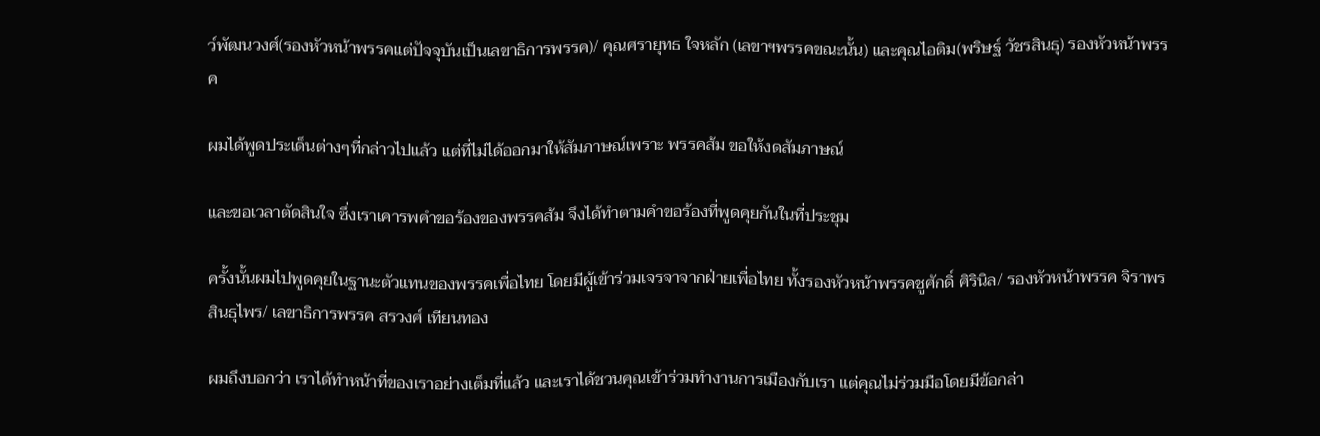ว์พัฒนวงศ์(รองหัวหน้าพรรคแต่ปัจจุบันเป็นเลขาธิการพรรค)/ คุณศรายุทธ ใจหลัก (เลขาฯพรรคขณะนั้น) และคุณไอติม(พริษฐ์ วัชรสินธุ) รองหัวหน้าพรรค

ผมได้พูดประเด็นต่างๆที่กล่าวไปแล้ว แต่ที่ไม่ได้ออกมาให้สัมภาษณ์เพราะ พรรคส้ม ขอให้งดสัมภาษณ์

และขอเวลาตัดสินใจ ซึ่งเราเคารพคำขอร้องของพรรคส้ม จึงได้ทำตามคำขอร้องที่พูดคุยกันในที่ประชุม

ครั้งนั้นผมไปพูดคุยในฐานะตัวแทนของพรรคเพื่อไทย โดยมีผู้เข้าร่วมเจรจาจากฝ่ายเพื่อไทย ทั้งรองหัวหน้าพรรคชูศักดิ์ ศิรินิล/ รองหัวหน้าพรรค จิราพร สินธุไพร/ เลขาธิการพรรค สรวงศ์ เทียนทอง

ผมถึงบอกว่า เราได้ทำหน้าที่ของเราอย่างเต็มที่แล้ว และเราได้ชวนคุณเข้าร่วมทำงานการเมืองกับเรา แต่คุณไม่ร่วมมือโดยมีข้อกล่า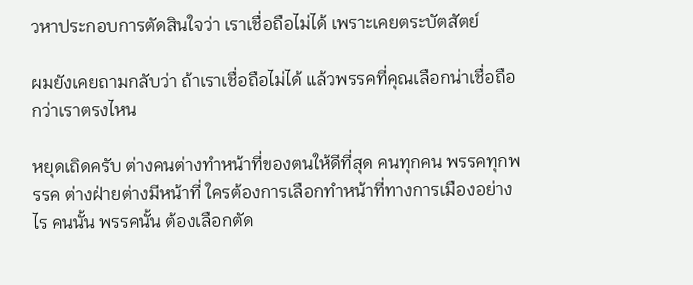วหาประกอบการตัดสินใจว่า เราเชื่อถือไม่ได้ เพราะเคยตระบัตสัตย์

ผมยังเคยถามกลับว่า ถ้าเราเชื่อถือไม่ได้ แล้วพรรคที่คุณเลือกน่าเชื่อถือกว่าเราตรงไหน

หยุดเถิดครับ ต่างคนต่างทำหน้าที่ของตนให้ดีที่สุด คนทุกคน พรรคทุกพรรค ต่างฝ่ายต่างมีหน้าที่ ใครต้องการเลือกทำหน้าที่ทางการเมืองอย่างไร คนนั้น พรรคนั้น ต้องเลือกตัด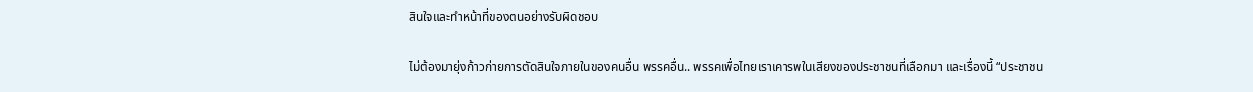สินใจและทำหน้าที่ของตนอย่างรับผิดชอบ

ไม่ต้องมายุ่งก้าวก่ายการตัดสินใจภายในของคนอื่น พรรคอื่น.. พรรคเพื่อไทยเราเคารพในเสียงของประชาชนที่เลือกมา และเรื่องนี้ “ประชาชน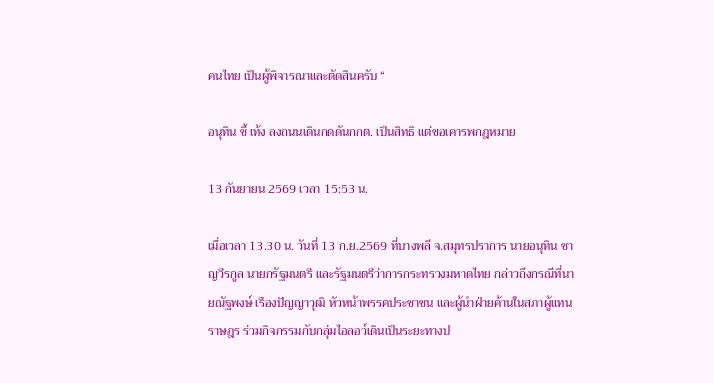คนไทย เป็นผู้พิจารณาและตัดสินครับ “

อนุทิน ชี้ เท้ง ลงถนนเดินกดดันกกต. เป็นสิทธิ แต่ขอเคารพกฎหมาย

13 กันยายน 2569 เวลา 15:53 น.

เมื่อเวลา 13.30 น. วันที่ 13 ก.ย.2569 ที่บางพลี จ.สมุทรปราการ นายอนุทิน ชาญวีรกูล นายกรัฐมนตรี และรัฐมนตรีว่าการกระทรวงมหาดไทย กล่าวถึงกรณีที่นายณัฐพงษ์ เรืองปัญญาวุฒิ หัวหน้าพรรคประชาชน และผู้นำฝ่ายค้านในสภาผู้แทนราษฎร ร่วมกิจกรรมกับกลุ่มไอลอว์เดินเป็นระยะทางป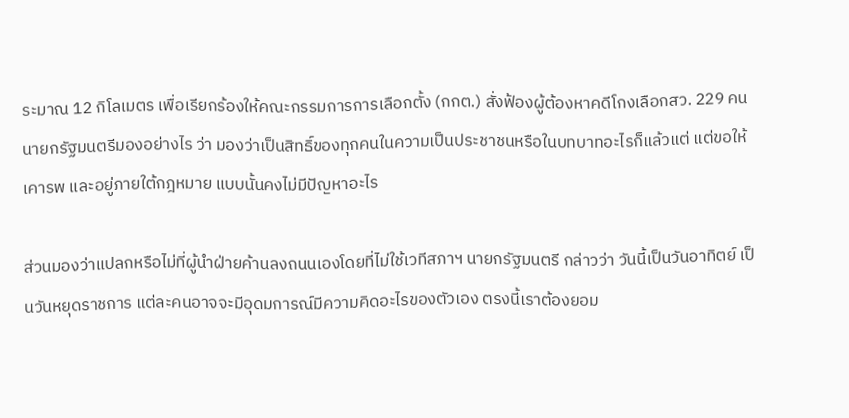ระมาณ 12 กิโลเมตร เพื่อเรียกร้องให้คณะกรรมการการเลือกตั้ง (กกต.) สั่งฟ้องผู้ต้องหาคดีโกงเลือกสว. 229 คน นายกรัฐมนตรีมองอย่างไร ว่า มองว่าเป็นสิทธิ์ของทุกคนในความเป็นประชาชนหรือในบทบาทอะไรก็แล้วแต่ แต่ขอให้เคารพ และอยู่ภายใต้กฎหมาย แบบนั้นคงไม่มีปัญหาอะไร

ส่วนมองว่าแปลกหรือไม่ที่ผู้นำฝ่ายค้านลงถนนเองโดยที่ไม่ใช้เวทีสภาฯ นายกรัฐมนตรี กล่าวว่า วันนี้เป็นวันอาทิตย์ เป็นวันหยุดราชการ แต่ละคนอาจจะมีอุดมการณ์มีความคิดอะไรของตัวเอง ตรงนี้เราต้องยอม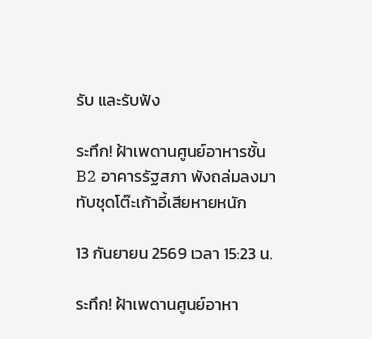รับ และรับฟัง

ระทึก! ฝ้าเพดานศูนย์อาหารชั้น B2 อาคารรัฐสภา พังถล่มลงมาทับชุดโต๊ะเก้าอี้เสียหายหนัก

13 กันยายน 2569 เวลา 15:23 น.

ระทึก! ฝ้าเพดานศูนย์อาหา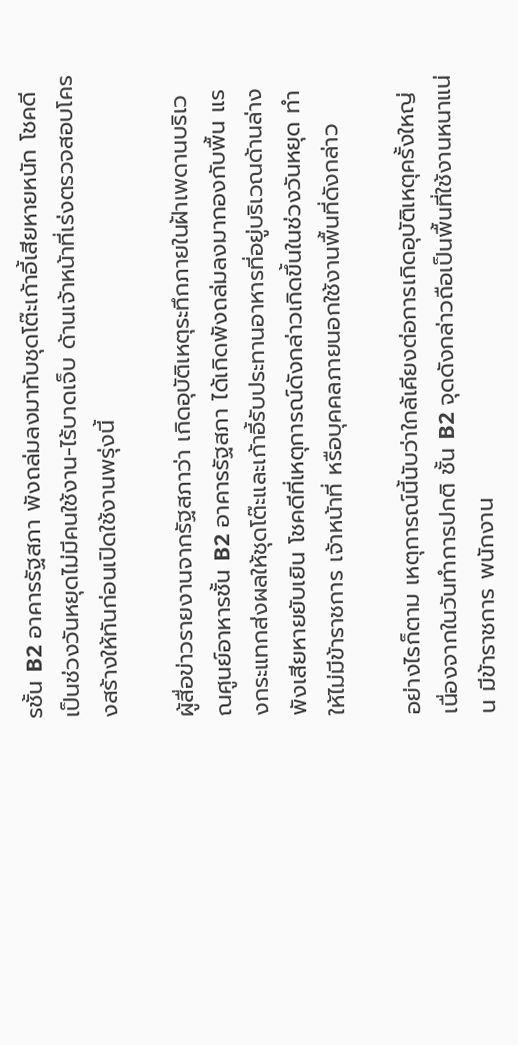รชั้น B2 อาคารรัฐสภา พังถล่มลงมาทับชุดโต๊ะเก้าอี้เสียหายหนัก โชคดีเป็นช่วงวันหยุดไม่มีคนใช้งาน-ไร้บาดเจ็บ ด้านเจ้าหน้าที่เร่งตรวจสอบโครงสร้างให้ทันก่อนเปิดใช้งานพรุ่งนี้

ผู้สื่อข่าวรายงานจากรัฐสภาว่า เกิดอุบัติเหตุระทึกภายในฝ้าเพดานบริเวณศูนย์อาหารชั้น B2 อาคารรัฐสภา ได้เกิดพังถล่มลงมากองกับพื้น แรงกระแทกส่งผลให้ชุดโต๊ะและเก้าอี้รับประทานอาหารที่อยู่บริเวณด้านล่างพังเสียหายยับเยิน โชคดีที่เหตุการณ์ดังกล่าวเกิดขึ้นในช่วงวันหยุด ทำให้ไม่มีข้าราชการ เจ้าหน้าที่ หรือบุคคลภายนอกใช้งานพื้นที่ดังกล่าว

อย่างไรก็ตาม เหตุการณ์นี้นับว่าใกล้เคียงต่อการเกิดอุบัติเหตุครั้งใหญ่ เนื่องจากในวันทำการปกติ ชั้น B2 จุดดังกล่าวถือเป็นพื้นที่ใช้งานหนาแน่น มีข้าราชการ พนักงาน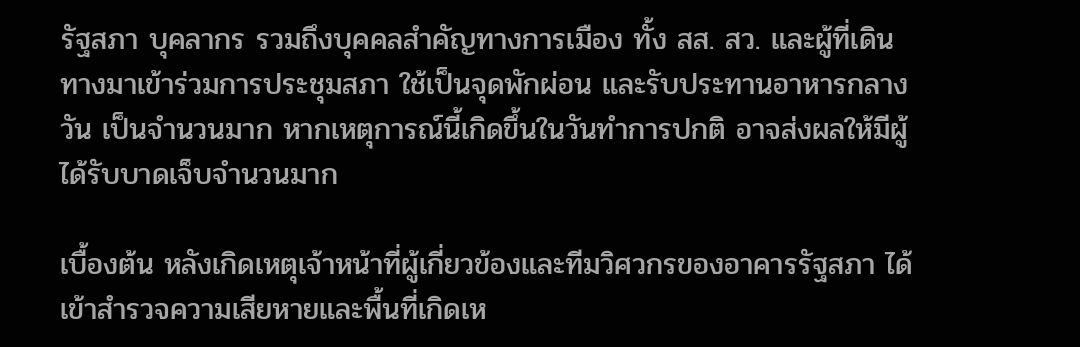รัฐสภา บุคลากร รวมถึงบุคคลสำคัญทางการเมือง ทั้ง สส. สว. และผู้ที่เดินทางมาเข้าร่วมการประชุมสภา ใช้เป็นจุดพักผ่อน และรับประทานอาหารกลางวัน เป็นจำนวนมาก หากเหตุการณ์นี้เกิดขึ้นในวันทำการปกติ อาจส่งผลให้มีผู้ได้รับบาดเจ็บจำนวนมาก

เบื้องต้น หลังเกิดเหตุเจ้าหน้าที่ผู้เกี่ยวข้องและทีมวิศวกรของอาคารรัฐสภา ได้เข้าสำรวจความเสียหายและพื้นที่เกิดเห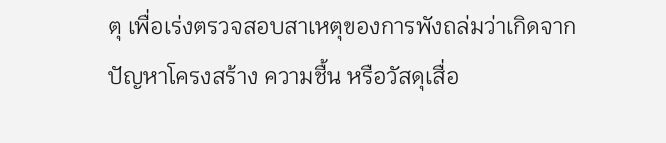ตุ เพื่อเร่งตรวจสอบสาเหตุของการพังถล่มว่าเกิดจากปัญหาโครงสร้าง ความชื้น หรือวัสดุเสื่อ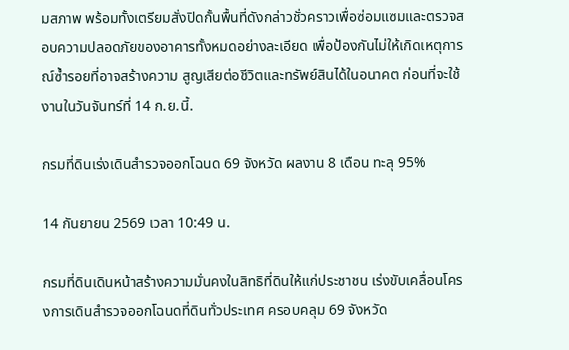มสภาพ พร้อมทั้งเตรียมสั่งปิดกั้นพื้นที่ดังกล่าวชั่วคราวเพื่อซ่อมแซมและตรวจสอบความปลอดภัยของอาคารทั้งหมดอย่างละเอียด เพื่อป้องกันไม่ให้เกิดเหตุการณ์ซ้ำรอยที่อาจสร้างความ สูญเสียต่อชีวิตและทรัพย์สินได้ในอนาคต ก่อนที่จะใช้งานในวันจันทร์ที่ 14 ก.ย.นี้.

กรมที่ดินเร่งเดินสำรวจออกโฉนด 69 จังหวัด ผลงาน 8 เดือน ทะลุ 95%

14 กันยายน 2569 เวลา 10:49 น.

กรมที่ดินเดินหน้าสร้างความมั่นคงในสิทธิที่ดินให้แก่ประชาชน เร่งขับเคลื่อนโครงการเดินสำรวจออกโฉนดที่ดินทั่วประเทศ ครอบคลุม 69 จังหวัด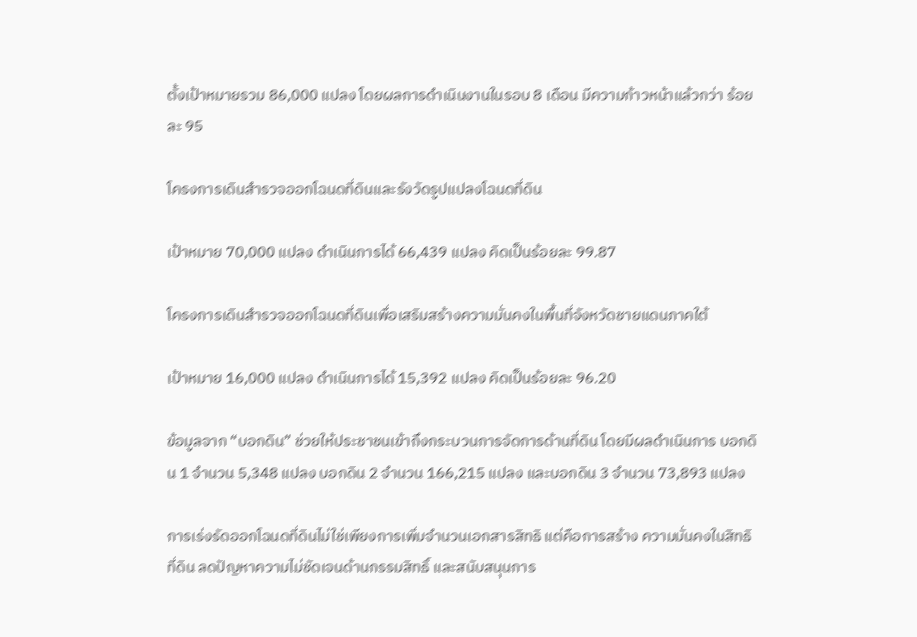ตั้งเป้าหมายรวม 86,000 แปลง โดยผลการดำเนินงานในรอบ 8 เดือน มีความก้าวหน้าแล้วกว่า ร้อยละ 95

โครงการเดินสำรวจออกโฉนดที่ดินและรังวัดรูปแปลงโฉนดที่ดิน

เป้าหมาย 70,000 แปลง ดำเนินการได้ 66,439 แปลง คิดเป็นร้อยละ 99.87

โครงการเดินสำรวจออกโฉนดที่ดินเพื่อเสริมสร้างความมั่นคงในพื้นที่จังหวัดชายแดนภาคใต้

เป้าหมาย 16,000 แปลง ดำเนินการได้ 15,392 แปลง คิดเป็นร้อยละ 96.20

ข้อมูลจาก “บอกดิน” ช่วยให้ประชาชนเข้าถึงกระบวนการจัดการด้านที่ดิน โดยมีผลดำเนินการ บอกดิน 1 จำนวน 5,348 แปลง บอกดิน 2 จำนวน 166,215 แปลง และบอกดิน 3 จำนวน 73,893 แปลง

การเร่งรัดออกโฉนดที่ดินไม่ใช่เพียงการเพิ่มจำนวนเอกสารสิทธิ แต่คือการสร้าง ความมั่นคงในสิทธิที่ดิน ลดปัญหาความไม่ชัดเจนด้านกรรมสิทธิ์ และสนับสนุนการ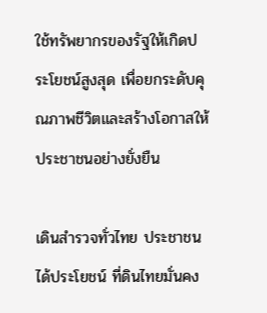ใช้ทรัพยากรของรัฐให้เกิดประโยชน์สูงสุด เพื่อยกระดับคุณภาพชีวิตและสร้างโอกาสให้ประชาชนอย่างยั่งยืน

เดินสำรวจทั่วไทย ประชาชนได้ประโยชน์ ที่ดินไทยมั่นคง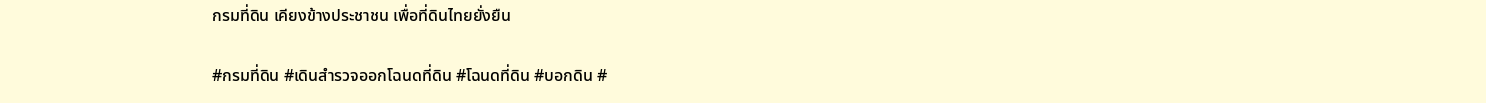กรมที่ดิน เคียงข้างประชาชน เพื่อที่ดินไทยยั่งยืน

#กรมที่ดิน #เดินสำรวจออกโฉนดที่ดิน #โฉนดที่ดิน #บอกดิน #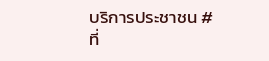บริการประชาชน #ที่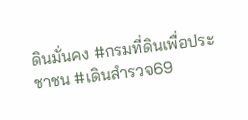ดินมั่นคง #กรมที่ดินเพื่อประชาชน #เดินสำรวจ69